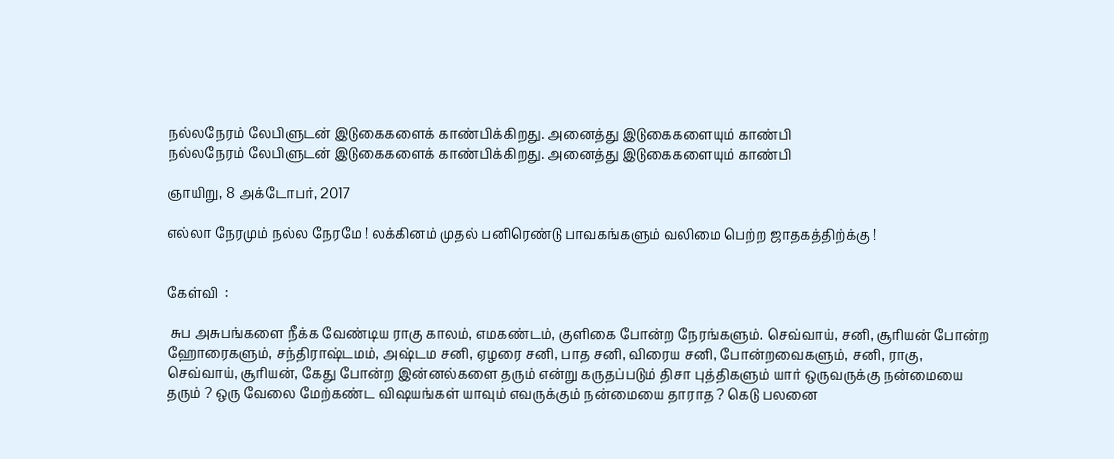நல்லநேரம் லேபிளுடன் இடுகைகளைக் காண்பிக்கிறது. அனைத்து இடுகைகளையும் காண்பி
நல்லநேரம் லேபிளுடன் இடுகைகளைக் காண்பிக்கிறது. அனைத்து இடுகைகளையும் காண்பி

ஞாயிறு, 8 அக்டோபர், 2017

எல்லா நேரமும் நல்ல நேரமே ! லக்கினம் முதல் பனிரெண்டு பாவகங்களும் வலிமை பெற்ற ஜாதகத்திற்க்கு !


கேள்வி  :

 சுப அசுபங்களை நீக்க வேண்டிய ராகு காலம், எமகண்டம், குளிகை போன்ற நேரங்களும். செவ்வாய், சனி, சூரியன் போன்ற ஹோரைகளும், சந்திராஷ்டமம், அஷ்டம சனி, ஏழரை சனி, பாத சனி, விரைய சனி, போன்றவைகளும், சனி, ராகு, செவ்வாய், சூரியன், கேது போன்ற இன்னல்களை தரும் என்று கருதப்படும் திசா புத்திகளும் யார் ஒருவருக்கு நன்மையை தரும் ? ஒரு வேலை மேற்கண்ட விஷயங்கள் யாவும் எவருக்கும் நன்மையை தாராத ? கெடு பலனை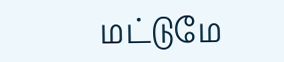மட்டுமே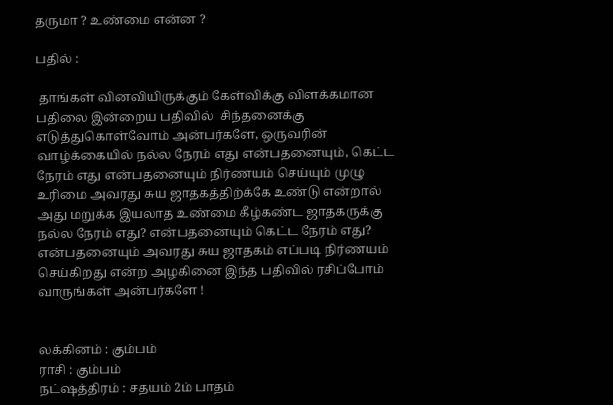தருமா ? உண்மை என்ன ?

பதில் :

 தாங்கள் வினவியிருக்கும் கேள்விக்கு விளக்கமான பதிலை இன்றைய பதிவில்  சிந்தனைக்கு எடுத்துகொள்வோம் அன்பர்களே, ஒருவரின் வாழ்க்கையில் நல்ல நேரம் எது என்பதனையும், கெட்ட நேரம் எது என்பதனையும் நிர்ணயம் செய்யும் முழு உரிமை அவரது சுய ஜாதகத்திற்க்கே உண்டு என்றால் அது மறுக்க இயலாத உண்மை கீழ்கண்ட ஜாதகருக்கு நல்ல நேரம் எது? என்பதனையும் கெட்ட நேரம் எது?  என்பதனையும் அவரது சுய ஜாதகம் எப்படி நிர்ணயம் செய்கிறது என்ற அழகினை இந்த பதிவில் ரசிப்போம்  வாருங்கள் அன்பர்களே !


லக்கினம் : கும்பம்
ராசி : கும்பம்
நட்ஷத்திரம் : சதயம் 2ம் பாதம்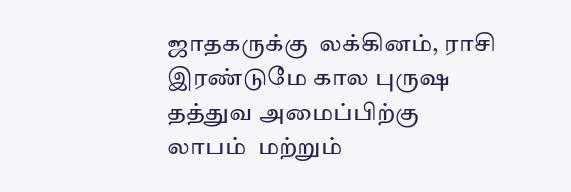ஜாதகருக்கு  லக்கினம், ராசி இரண்டுமே கால புருஷ தத்துவ அமைப்பிற்கு லாபம்  மற்றும்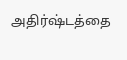அதிர்ஷ்டத்தை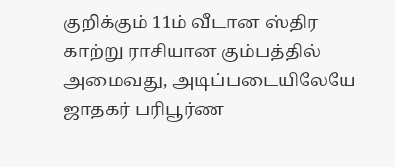குறிக்கும் 11ம் வீடான ஸ்திர காற்று ராசியான கும்பத்தில் அமைவது, அடிப்படையிலேயே ஜாதகர் பரிபூர்ண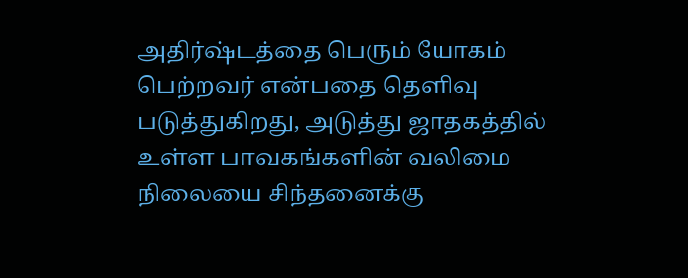அதிர்ஷ்டத்தை பெரும் யோகம் பெற்றவர் என்பதை தெளிவு படுத்துகிறது, அடுத்து ஜாதகத்தில் உள்ள பாவகங்களின் வலிமை நிலையை சிந்தனைக்கு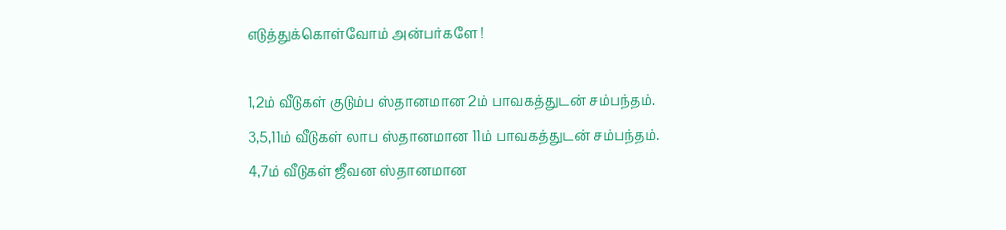எடுத்துக்கொள்வோம் அன்பர்களே !

1,2ம் வீடுகள் குடும்ப ஸ்தானமான 2ம் பாவகத்துடன் சம்பந்தம்.
3,5,11ம் வீடுகள் லாப ஸ்தானமான 11ம் பாவகத்துடன் சம்பந்தம்.
4,7ம் வீடுகள் ஜீவன ஸ்தானமான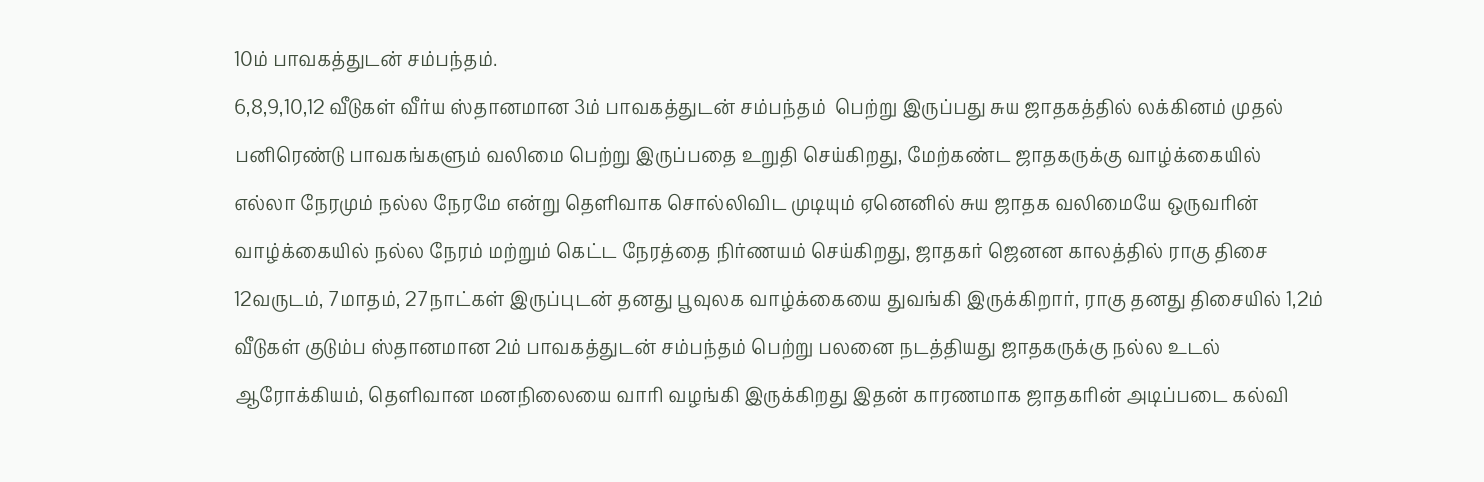10ம் பாவகத்துடன் சம்பந்தம்.
6,8,9,10,12 வீடுகள் வீர்ய ஸ்தானமான 3ம் பாவகத்துடன் சம்பந்தம்  பெற்று இருப்பது சுய ஜாதகத்தில் லக்கினம் முதல் பனிரெண்டு பாவகங்களும் வலிமை பெற்று இருப்பதை உறுதி செய்கிறது, மேற்கண்ட ஜாதகருக்கு வாழ்க்கையில் எல்லா நேரமும் நல்ல நேரமே என்று தெளிவாக சொல்லிவிட முடியும் ஏனெனில் சுய ஜாதக வலிமையே ஒருவரின் வாழ்க்கையில் நல்ல நேரம் மற்றும் கெட்ட நேரத்தை நிர்ணயம் செய்கிறது, ஜாதகர் ஜெனன காலத்தில் ராகு திசை 12வருடம், 7மாதம், 27நாட்கள் இருப்புடன் தனது பூவுலக வாழ்க்கையை துவங்கி இருக்கிறார், ராகு தனது திசையில் 1,2ம் வீடுகள் குடும்ப ஸ்தானமான 2ம் பாவகத்துடன் சம்பந்தம் பெற்று பலனை நடத்தியது ஜாதகருக்கு நல்ல உடல் ஆரோக்கியம், தெளிவான மனநிலையை வாரி வழங்கி இருக்கிறது இதன் காரணமாக ஜாதகரின் அடிப்படை கல்வி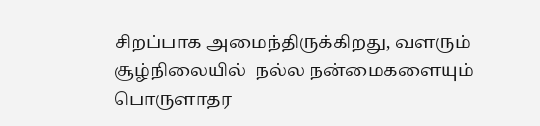சிறப்பாக அமைந்திருக்கிறது, வளரும் சூழ்நிலையில்  நல்ல நன்மைகளையும் பொருளாதர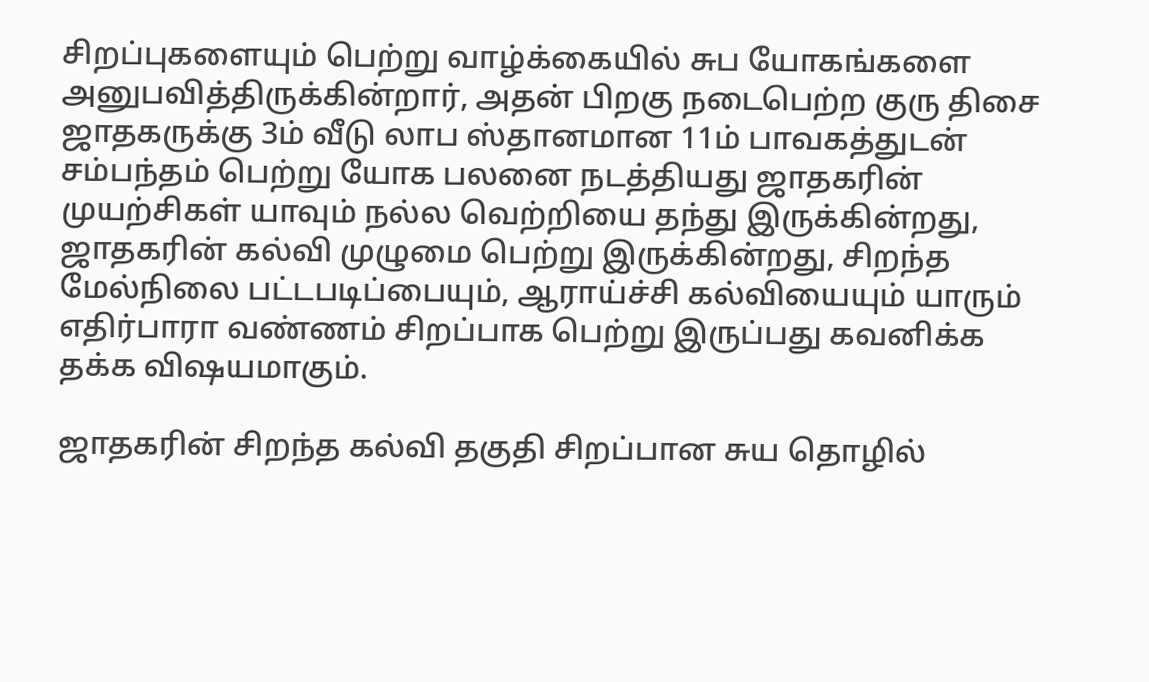சிறப்புகளையும் பெற்று வாழ்க்கையில் சுப யோகங்களை அனுபவித்திருக்கின்றார், அதன் பிறகு நடைபெற்ற குரு திசை ஜாதகருக்கு 3ம் வீடு லாப ஸ்தானமான 11ம் பாவகத்துடன் சம்பந்தம் பெற்று யோக பலனை நடத்தியது ஜாதகரின் முயற்சிகள் யாவும் நல்ல வெற்றியை தந்து இருக்கின்றது, ஜாதகரின் கல்வி முழுமை பெற்று இருக்கின்றது, சிறந்த மேல்நிலை பட்டபடிப்பையும், ஆராய்ச்சி கல்வியையும் யாரும் எதிர்பாரா வண்ணம் சிறப்பாக பெற்று இருப்பது கவனிக்க தக்க விஷயமாகும்.

ஜாதகரின் சிறந்த கல்வி தகுதி சிறப்பான சுய தொழில்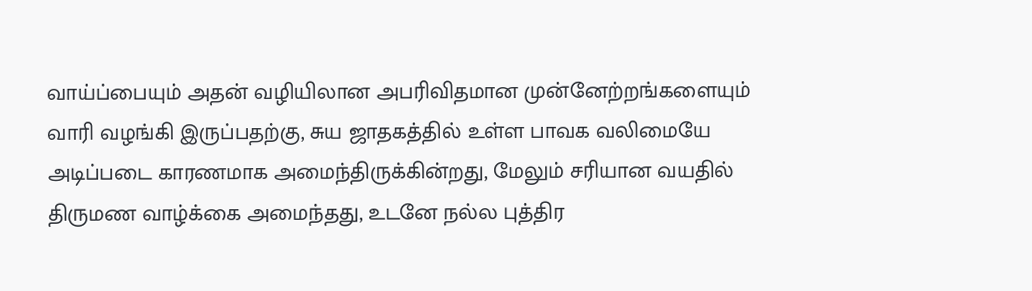வாய்ப்பையும் அதன் வழியிலான அபரிவிதமான முன்னேற்றங்களையும் வாரி வழங்கி இருப்பதற்கு, சுய ஜாதகத்தில் உள்ள பாவக வலிமையே அடிப்படை காரணமாக அமைந்திருக்கின்றது, மேலும் சரியான வயதில் திருமண வாழ்க்கை அமைந்தது, உடனே நல்ல புத்திர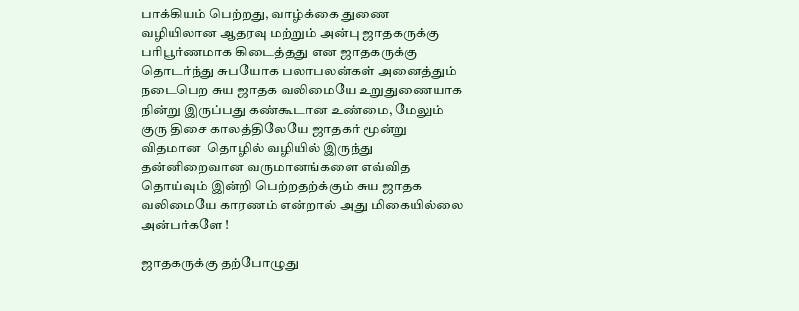பாக்கியம் பெற்றது, வாழ்க்கை துணை வழியிலான ஆதரவு மற்றும் அன்பு ஜாதகருக்கு பரிபூர்ணமாக கிடைத்தது என ஜாதகருக்கு தொடர்ந்து சுபயோக பலாபலன்கள் அனைத்தும் நடைபெற சுய ஜாதக வலிமையே உறுதுணையாக நின்று இருப்பது கண்கூடான உண்மை, மேலும் குரு திசை காலத்திலேயே ஜாதகர் மூன்று விதமான  தொழில் வழியில் இருந்து தன்னிறைவான வருமானங்களை எவ்வித தொய்வும் இன்றி பெற்றதற்க்கும் சுய ஜாதக வலிமையே காரணம் என்றால் அது மிகையில்லை அன்பர்களே !

ஜாதகருக்கு தற்போழுது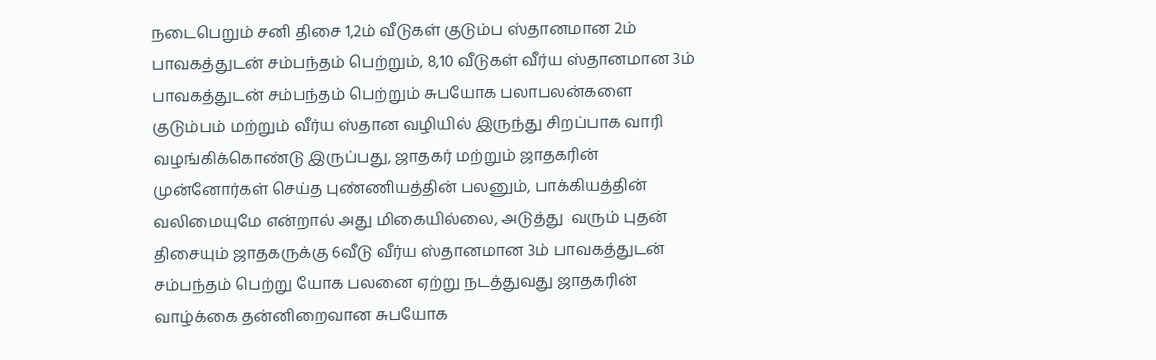நடைபெறும் சனி திசை 1,2ம் வீடுகள் குடும்ப ஸ்தானமான 2ம் பாவகத்துடன் சம்பந்தம் பெற்றும், 8,10 வீடுகள் வீர்ய ஸ்தானமான 3ம் பாவகத்துடன் சம்பந்தம் பெற்றும் சுபயோக பலாபலன்களை குடும்பம் மற்றும் வீர்ய ஸ்தான வழியில் இருந்து சிறப்பாக வாரி வழங்கிக்கொண்டு இருப்பது, ஜாதகர் மற்றும் ஜாதகரின் முன்னோர்கள் செய்த புண்ணியத்தின் பலனும், பாக்கியத்தின் வலிமையுமே என்றால் அது மிகையில்லை, அடுத்து  வரும் புதன் திசையும் ஜாதகருக்கு 6வீடு வீர்ய ஸ்தானமான 3ம் பாவகத்துடன் சம்பந்தம் பெற்று யோக பலனை ஏற்று நடத்துவது ஜாதகரின் வாழ்க்கை தன்னிறைவான சுபயோக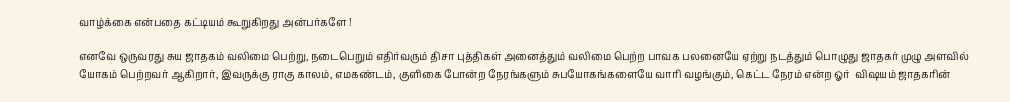வாழ்க்கை என்பதை கட்டியம் கூறுகிறது அன்பர்களே !

எனவே ஒருவரது சுய ஜாதகம் வலிமை பெற்று, நடைபெறும் எதிர்வரும் திசா புத்திகள் அனைத்தும் வலிமை பெற்ற பாவக பலனையே ஏற்று நடத்தும் பொழுது ஜாதகர் முழு அளவில் யோகம் பெற்றவர் ஆகிறார், இவருக்கு ராகு காலம், எமகண்டம், குளிகை போன்ற நேரங்களும் சுபயோகங்களையே வாரி வழங்கும், கெட்ட நேரம் என்ற ஓர்  விஷயம் ஜாதகரின்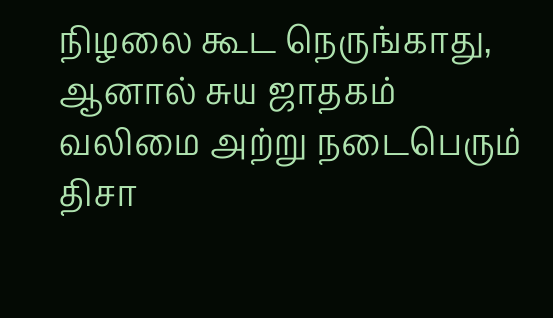நிழலை கூட நெருங்காது, ஆனால் சுய ஜாதகம் வலிமை அற்று நடைபெரும் திசா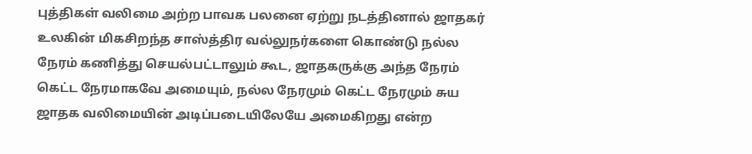புத்திகள் வலிமை அற்ற பாவக பலனை ஏற்று நடத்தினால் ஜாதகர் உலகின் மிகசிறந்த சாஸ்த்திர வல்லுநர்களை கொண்டு நல்ல நேரம் கணித்து செயல்பட்டாலும் கூட, ஜாதகருக்கு அந்த நேரம் கெட்ட நேரமாகவே அமையும், நல்ல நேரமும் கெட்ட நேரமும் சுய ஜாதக வலிமையின் அடிப்படையிலேயே அமைகிறது என்ற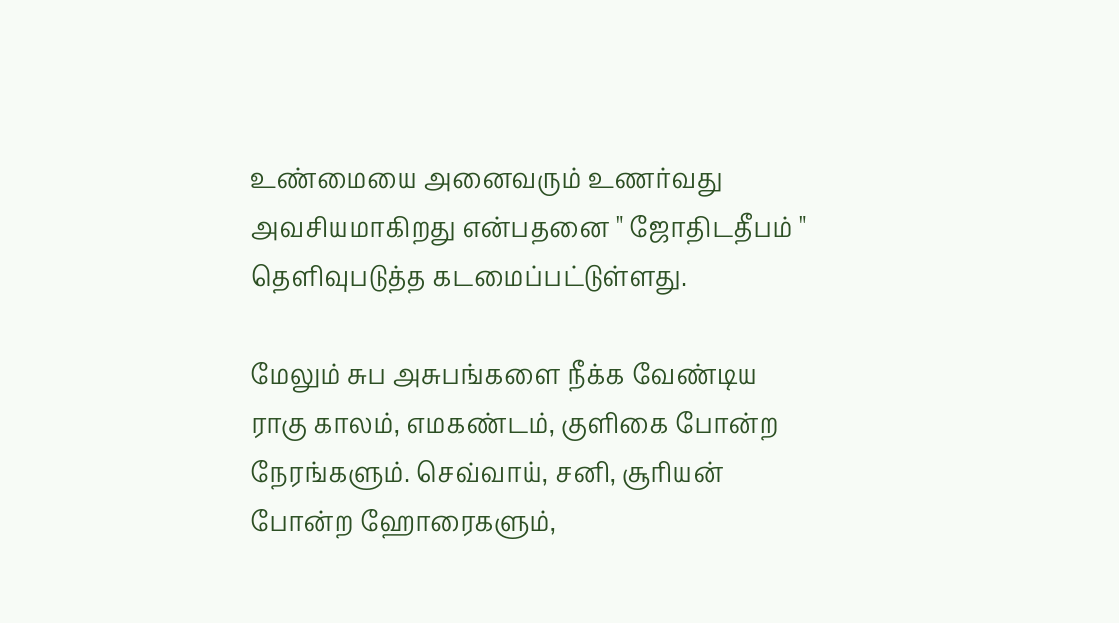உண்மையை அனைவரும் உணர்வது அவசியமாகிறது என்பதனை " ஜோதிடதீபம் " தெளிவுபடுத்த கடமைப்பட்டுள்ளது.

மேலும் சுப அசுபங்களை நீக்க வேண்டிய ராகு காலம், எமகண்டம், குளிகை போன்ற நேரங்களும். செவ்வாய், சனி, சூரியன் போன்ற ஹோரைகளும்,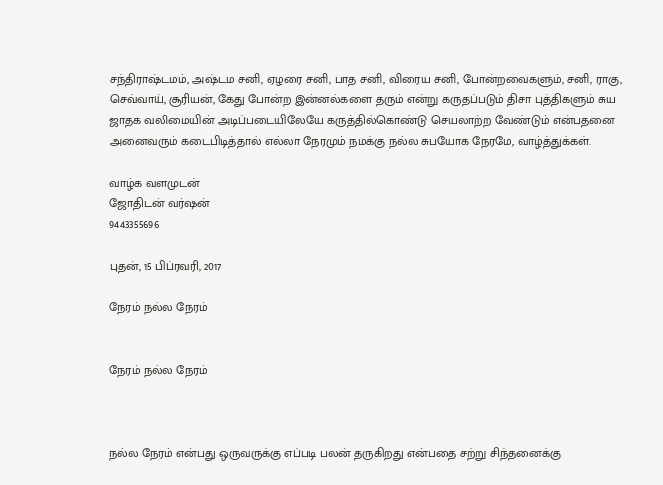சந்திராஷ்டமம், அஷ்டம சனி, ஏழரை சனி, பாத சனி, விரைய சனி, போன்றவைகளும், சனி, ராகு, செவ்வாய், சூரியன், கேது போன்ற இன்னல்களை தரும் என்று கருதப்படும் திசா புத்திகளும் சுய ஜாதக வலிமையின் அடிப்படையிலேயே கருத்தில்கொண்டு செயலாற்ற வேண்டும் என்பதனை அனைவரும் கடைபிடித்தால் எல்லா நேரமும் நமக்கு நல்ல சுபயோக நேரமே, வாழ்த்துக்கள்.

வாழ்க வளமுடன்
ஜோதிடன் வர்ஷன்
9443355696

புதன், 15 பிப்ரவரி, 2017

நேரம் நல்ல நேரம்


நேரம் நல்ல நேரம்



நல்ல நேரம் என்பது ஒருவருக்கு எப்படி பலன் தருகிறது என்பதை சற்று சிந்தனைக்கு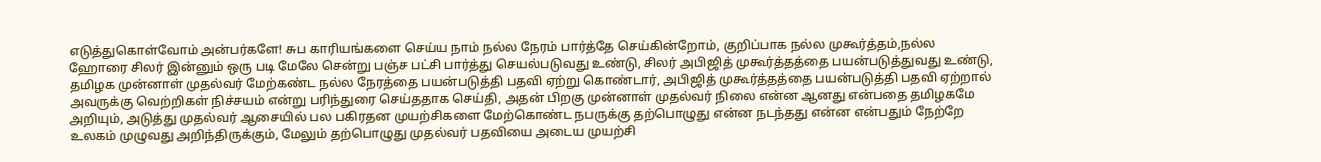எடுத்துகொள்வோம் அன்பர்களே! சுப காரியங்களை செய்ய நாம் நல்ல நேரம் பார்த்தே செய்கின்றோம், குறிப்பாக நல்ல முகூர்த்தம்,நல்ல ஹோரை சிலர் இன்னும் ஒரு படி மேலே சென்று பஞ்ச பட்சி பார்த்து செயல்படுவது உண்டு, சிலர் அபிஜித் முகூர்த்தத்தை பயன்படுத்துவது உண்டு, தமிழக முன்னாள் முதல்வர் மேற்கண்ட நல்ல நேரத்தை பயன்படுத்தி பதவி ஏற்று கொண்டார், அபிஜித் முகூர்த்தத்தை பயன்படுத்தி பதவி ஏற்றால் அவருக்கு வெற்றிகள் நிச்சயம் என்று பரிந்துரை செய்ததாக செய்தி, அதன் பிறகு முன்னாள் முதல்வர் நிலை என்ன ஆனது என்பதை தமிழகமே அறியும், அடுத்து முதல்வர் ஆசையில் பல பகிரதன முயற்சிகளை மேற்கொண்ட நபருக்கு தற்பொழுது என்ன நடந்தது என்ன என்பதும் நேற்றே உலகம் முழுவது அறிந்திருக்கும், மேலும் தற்பொழுது முதல்வர் பதவியை அடைய முயற்சி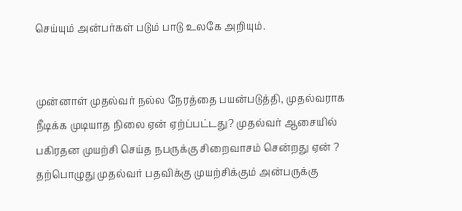செய்யும் அன்பர்கள் படும் பாடு உலகே அறியும்.


முன்னாள் முதல்வர் நல்ல நேரத்தை பயன்படுத்தி, முதல்வராக நீடிக்க முடியாத நிலை ஏன் ஏற்ப்பட்டது? முதல்வர் ஆசையில் பகிரதன முயற்சி செய்த நபருக்கு சிறைவாசம் சென்றது ஏன் ? தற்பொழுது முதல்வர் பதவிக்கு முயற்சிக்கும் அன்பருக்கு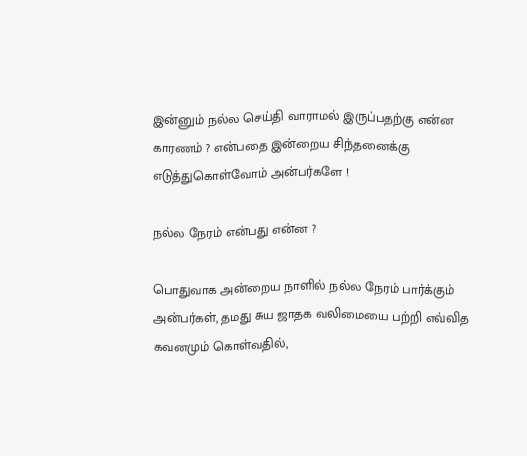இன்னும் நல்ல செய்தி வாராமல் இருப்பதற்கு என்ன காரணம் ? என்பதை இன்றைய சிந்தனைக்கு எடுத்துகொள்வோம் அன்பர்களே !

நல்ல நேரம் என்பது என்ன ?

பொதுவாக அன்றைய நாளில் நல்ல நேரம் பார்க்கும் அன்பர்கள், தமது சுய ஜாதக வலிமையை பற்றி எவ்வித கவனமும் கொள்வதில்,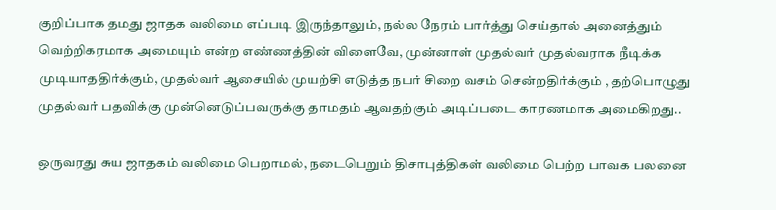குறிப்பாக தமது ஜாதக வலிமை எப்படி இருந்தாலும், நல்ல நேரம் பார்த்து செய்தால் அனைத்தும் வெற்றிகரமாக அமையும் என்ற எண்ணத்தின் விளைவே, முன்னாள் முதல்வர் முதல்வராக நீடிக்க முடியாததிர்க்கும், முதல்வர் ஆசையில் முயற்சி எடுத்த நபர் சிறை வசம் சென்றதிர்க்கும் , தற்பொழுது முதல்வர் பதவிக்கு முன்னெடுப்பவருக்கு தாமதம் ஆவதற்கும் அடிப்படை காரணமாக அமைகிறது..

ஒருவரது சுய ஜாதகம் வலிமை பெறாமல், நடைபெறும் திசாபுத்திகள் வலிமை பெற்ற பாவக பலனை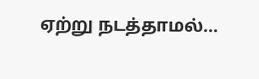ஏற்று நடத்தாமல்...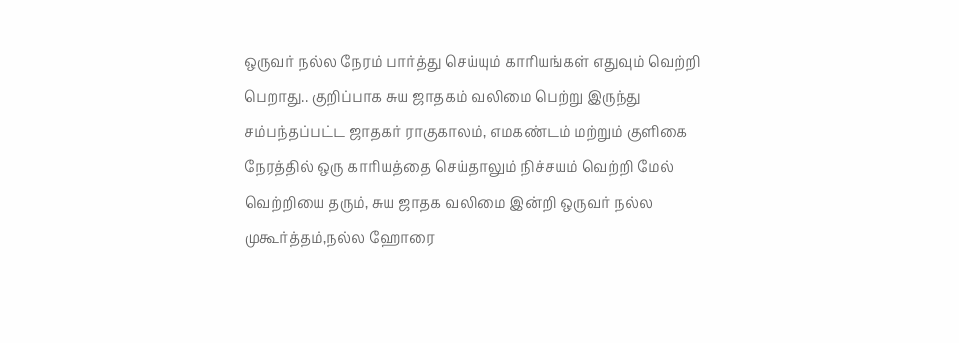ஒருவர் நல்ல நேரம் பார்த்து செய்யும் காரியங்கள் எதுவும் வெற்றி பெறாது.. குறிப்பாக சுய ஜாதகம் வலிமை பெற்று இருந்து சம்பந்தப்பட்ட ஜாதகர் ராகுகாலம், எமகண்டம் மற்றும் குளிகை நேரத்தில் ஒரு காரியத்தை செய்தாலும் நிச்சயம் வெற்றி மேல் வெற்றியை தரும், சுய ஜாதக வலிமை இன்றி ஒருவர் நல்ல முகூர்த்தம்,நல்ல ஹோரை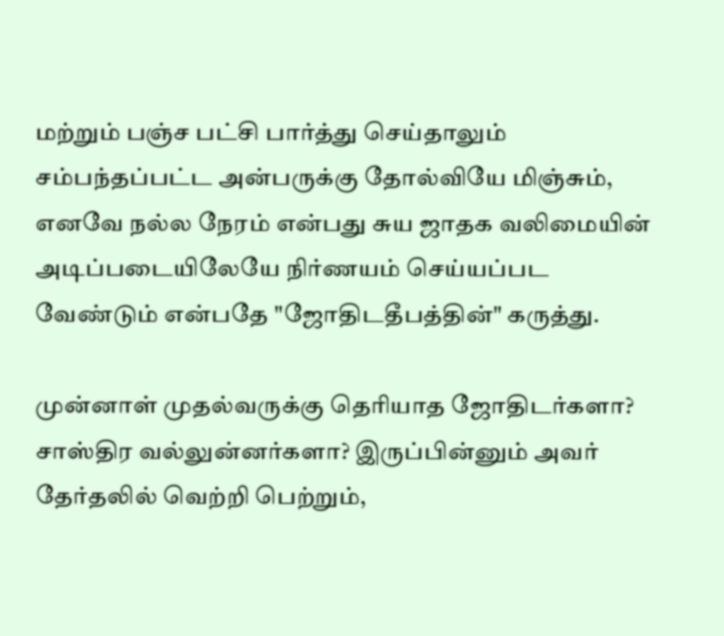மற்றும் பஞ்ச பட்சி பார்த்து செய்தாலும் சம்பந்தப்பட்ட அன்பருக்கு தோல்வியே மிஞ்சும், எனவே நல்ல நேரம் என்பது சுய ஜாதக வலிமையின் அடிப்படையிலேயே நிர்ணயம் செய்யப்பட வேண்டும் என்பதே "ஜோதிடதீபத்தின்" கருத்து.

முன்னாள் முதல்வருக்கு தெரியாத ஜோதிடர்களா? சாஸ்திர வல்லுன்னர்களா? இருப்பின்னும் அவர் தேர்தலில் வெற்றி பெற்றும்,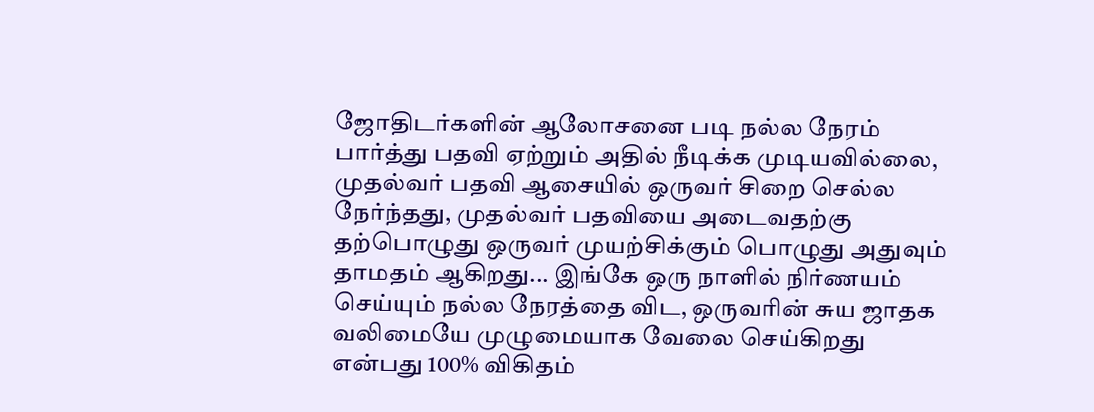ஜோதிடர்களின் ஆலோசனை படி நல்ல நேரம் பார்த்து பதவி ஏற்றும் அதில் நீடிக்க முடியவில்லை, முதல்வர் பதவி ஆசையில் ஒருவர் சிறை செல்ல நேர்ந்தது, முதல்வர் பதவியை அடைவதற்கு தற்பொழுது ஒருவர் முயற்சிக்கும் பொழுது அதுவும் தாமதம் ஆகிறது... இங்கே ஒரு நாளில் நிர்ணயம் செய்யும் நல்ல நேரத்தை விட, ஒருவரின் சுய ஜாதக வலிமையே முழுமையாக வேலை செய்கிறது என்பது 100% விகிதம்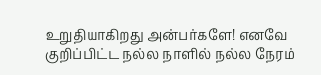உறுதியாகிறது அன்பர்களே! எனவே குறிப்பிட்ட நல்ல நாளில் நல்ல நேரம்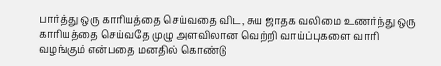பார்த்து ஒரு காரியத்தை செய்வதை விட, சுய ஜாதக வலிமை உணர்ந்து ஒரு காரியத்தை செய்வதே முழு அளவிலான வெற்றி வாய்ப்புகளை வாரி வழங்கும் என்பதை மனதில் கொண்டு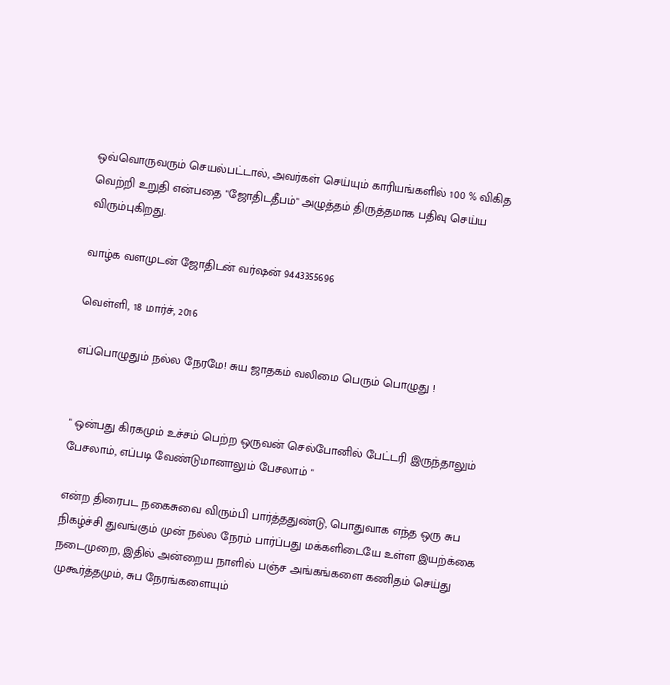ஒவ்வொருவரும் செயல்பட்டால், அவர்கள் செய்யும் காரியங்களில் 100 % விகித வெற்றி உறுதி என்பதை "ஜோதிடதீபம்" அழுத்தம் திருத்தமாக பதிவு செய்ய விரும்புகிறது.

வாழ்க வளமுடன் ஜோதிடன் வர்ஷன் 9443355696

வெள்ளி, 18 மார்ச், 2016

எப்பொழுதும் நல்ல நேரமே! சுய ஜாதகம் வலிமை பெரும் பொழுது !


" ஒன்பது கிரகமும் உச்சம் பெற்ற ஒருவன் செல்போனில் பேட்டரி இருந்தாலும் பேசலாம், எப்படி வேண்டுமானாலும் பேசலாம் "

என்ற திரைபட நகைசுவை விரும்பி பார்த்ததுண்டு, பொதுவாக எந்த ஒரு சுப நிகழ்ச்சி துவங்கும் முன் நல்ல நேரம் பார்ப்பது மக்களிடையே உள்ள இயற்க்கை நடைமுறை, இதில் அன்றைய நாளில் பஞ்ச அங்கங்களை கணிதம் செய்து முகூர்த்தமும், சுப நேரங்களையும்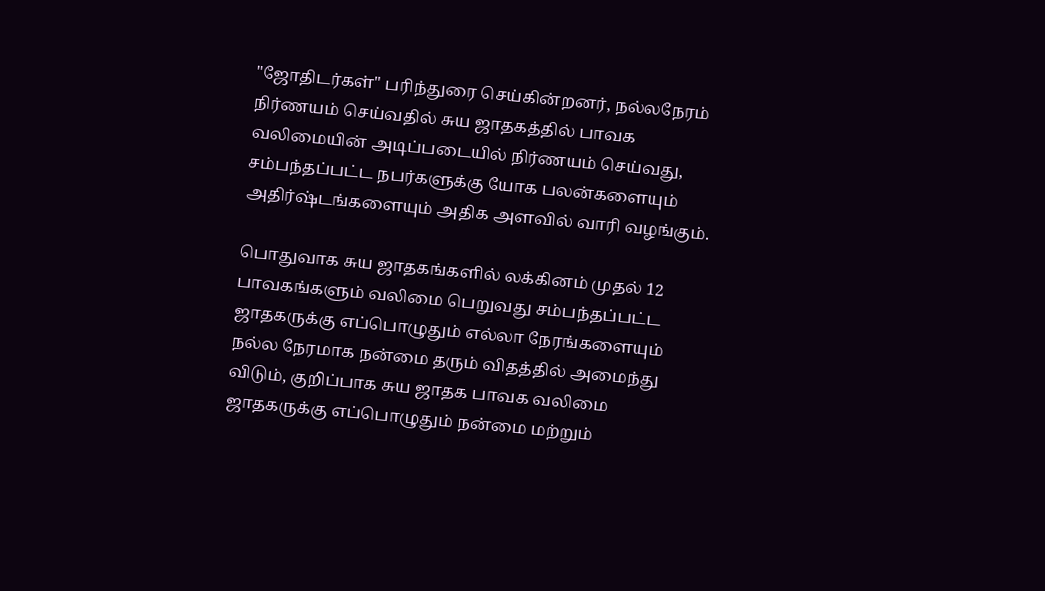"ஜோதிடர்கள்" பரிந்துரை செய்கின்றனர், நல்லநேரம் நிர்ணயம் செய்வதில் சுய ஜாதகத்தில் பாவக வலிமையின் அடிப்படையில் நிர்ணயம் செய்வது, சம்பந்தப்பட்ட நபர்களுக்கு யோக பலன்களையும் அதிர்ஷ்டங்களையும் அதிக அளவில் வாரி வழங்கும்.

பொதுவாக சுய ஜாதகங்களில் லக்கினம் முதல் 12 பாவகங்களும் வலிமை பெறுவது சம்பந்தப்பட்ட ஜாதகருக்கு எப்பொழுதும் எல்லா நேரங்களையும் நல்ல நேரமாக நன்மை தரும் விதத்தில் அமைந்து விடும், குறிப்பாக சுய ஜாதக பாவக வலிமை ஜாதகருக்கு எப்பொழுதும் நன்மை மற்றும்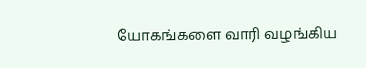யோகங்களை வாரி வழங்கிய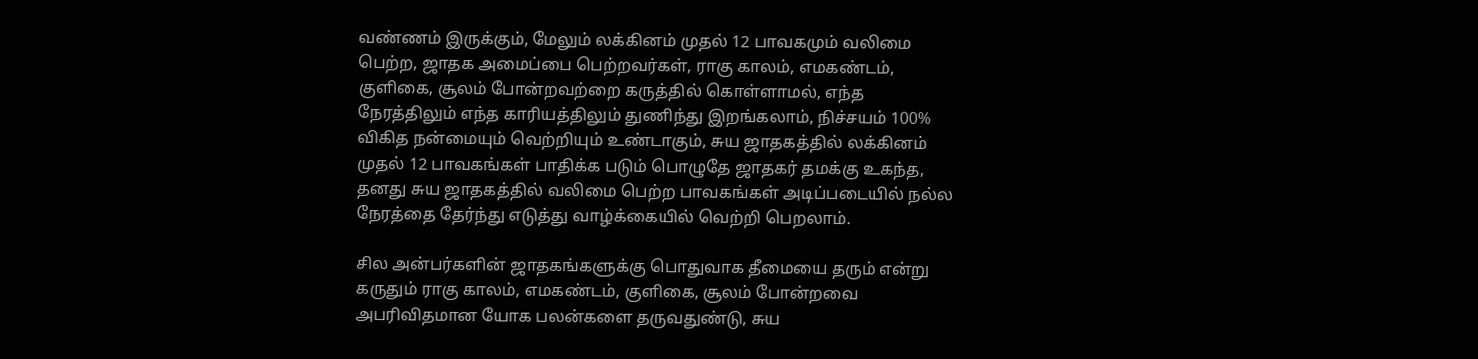வண்ணம் இருக்கும், மேலும் லக்கினம் முதல் 12 பாவகமும் வலிமை பெற்ற, ஜாதக அமைப்பை பெற்றவர்கள், ராகு காலம், எமகண்டம், குளிகை, சூலம் போன்றவற்றை கருத்தில் கொள்ளாமல், எந்த நேரத்திலும் எந்த காரியத்திலும் துணிந்து இறங்கலாம், நிச்சயம் 100% விகித நன்மையும் வெற்றியும் உண்டாகும், சுய ஜாதகத்தில் லக்கினம் முதல் 12 பாவகங்கள் பாதிக்க படும் பொழுதே ஜாதகர் தமக்கு உகந்த, தனது சுய ஜாதகத்தில் வலிமை பெற்ற பாவகங்கள் அடிப்படையில் நல்ல நேரத்தை தேர்ந்து எடுத்து வாழ்க்கையில் வெற்றி பெறலாம்.

சில அன்பர்களின் ஜாதகங்களுக்கு பொதுவாக தீமையை தரும் என்று கருதும் ராகு காலம், எமகண்டம், குளிகை, சூலம் போன்றவை அபரிவிதமான யோக பலன்களை தருவதுண்டு, சுய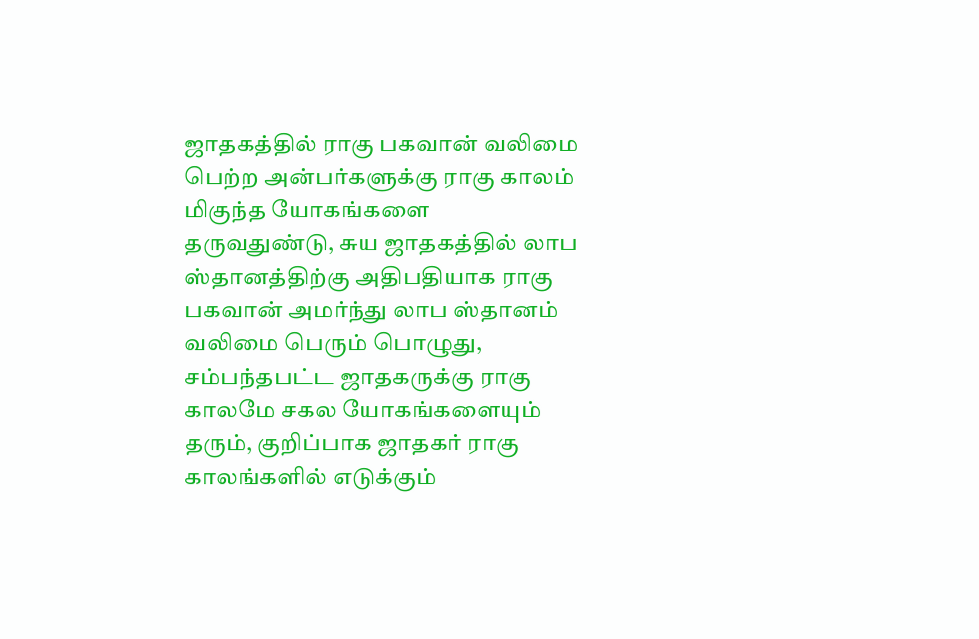ஜாதகத்தில் ராகு பகவான் வலிமை பெற்ற அன்பர்களுக்கு ராகு காலம் மிகுந்த யோகங்களை தருவதுண்டு, சுய ஜாதகத்தில் லாப ஸ்தானத்திற்கு அதிபதியாக ராகு பகவான் அமர்ந்து லாப ஸ்தானம் வலிமை பெரும் பொழுது, சம்பந்தபட்ட ஜாதகருக்கு ராகு காலமே சகல யோகங்களையும் தரும், குறிப்பாக ஜாதகர் ராகு காலங்களில் எடுக்கும்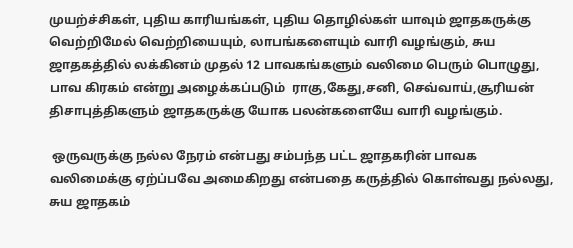முயற்ச்சிகள், புதிய காரியங்கள், புதிய தொழில்கள் யாவும் ஜாதகருக்கு வெற்றிமேல் வெற்றியையும், லாபங்களையும் வாரி வழங்கும், சுய ஜாதகத்தில் லக்கினம் முதல் 12 பாவகங்களும் வலிமை பெரும் பொழுது, பாவ கிரகம் என்று அழைக்கப்படும்  ராகு,கேது,சனி, செவ்வாய்,சூரியன் திசாபுத்திகளும் ஜாதகருக்கு யோக பலன்களையே வாரி வழங்கும்.

 ஒருவருக்கு நல்ல நேரம் என்பது சம்பந்த பட்ட ஜாதகரின் பாவக  வலிமைக்கு ஏற்ப்பவே அமைகிறது என்பதை கருத்தில் கொள்வது நல்லது, சுய ஜாதகம்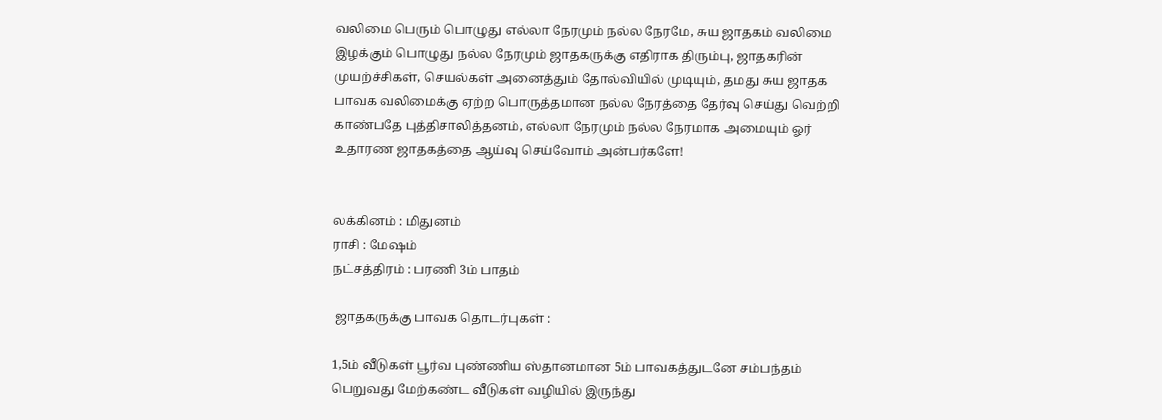வலிமை பெரும் பொழுது எல்லா நேரமும் நல்ல நேரமே, சுய ஜாதகம் வலிமை இழக்கும் பொழுது நல்ல நேரமும் ஜாதகருக்கு எதிராக திரும்பு, ஜாதகரின் முயற்ச்சிகள், செயல்கள் அனைத்தும் தோல்வியில் முடியும், தமது சுய ஜாதக பாவக வலிமைக்கு ஏற்ற பொருத்தமான நல்ல நேரத்தை தேர்வு செய்து வெற்றி காண்பதே புத்திசாலித்தனம், எல்லா நேரமும் நல்ல நேரமாக அமையும் ஓர் உதாரண ஜாதகத்தை ஆய்வு செய்வோம் அன்பர்களே!


லக்கினம் : மிதுனம்
ராசி : மேஷம்
நட்சத்திரம் : பரணி 3ம் பாதம்

 ஜாதகருக்கு பாவக தொடர்புகள் :

1,5ம் வீடுகள் பூர்வ புண்ணிய ஸ்தானமான 5ம் பாவகத்துடனே சம்பந்தம் பெறுவது மேற்கண்ட வீடுகள் வழியில் இருந்து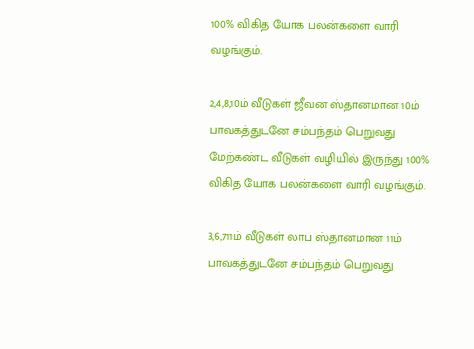100% விகித யோக பலன்களை வாரி வழங்கும்.

2,4,8,10ம் வீடுகள் ஜீவன ஸ்தானமான 10ம் பாவகத்துடனே சம்பந்தம் பெறுவது மேற்கண்ட வீடுகள் வழியில் இருந்து 100% விகித யோக பலன்களை வாரி வழங்கும்.

3,6,711ம் வீடுகள் லாப ஸ்தானமான 11ம் பாவகத்துடனே சம்பந்தம் பெறுவது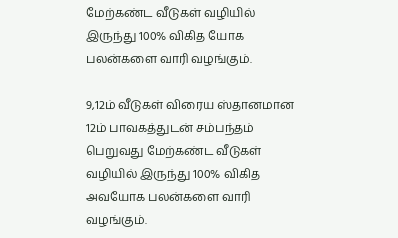மேற்கண்ட வீடுகள் வழியில் இருந்து 100% விகித யோக பலன்களை வாரி வழங்கும்.

9,12ம் வீடுகள் விரைய ஸ்தானமான 12ம் பாவகத்துடன் சம்பந்தம் பெறுவது மேற்கண்ட வீடுகள் வழியில் இருந்து 100% விகித அவயோக பலன்களை வாரி வழங்கும்.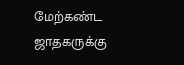மேற்கண்ட  ஜாதகருக்கு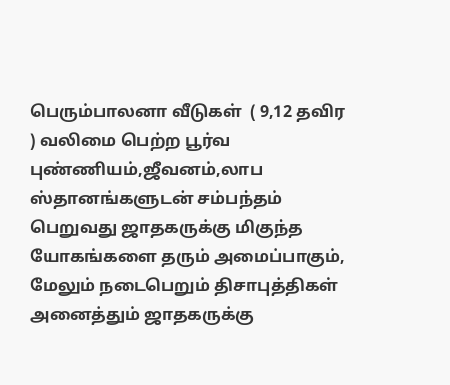பெரும்பாலனா வீடுகள்  ( 9,12 தவிர ) வலிமை பெற்ற பூர்வ புண்ணியம்,ஜீவனம்,லாப ஸ்தானங்களுடன் சம்பந்தம் பெறுவது ஜாதகருக்கு மிகுந்த யோகங்களை தரும் அமைப்பாகும், மேலும் நடைபெறும் திசாபுத்திகள் அனைத்தும் ஜாதகருக்கு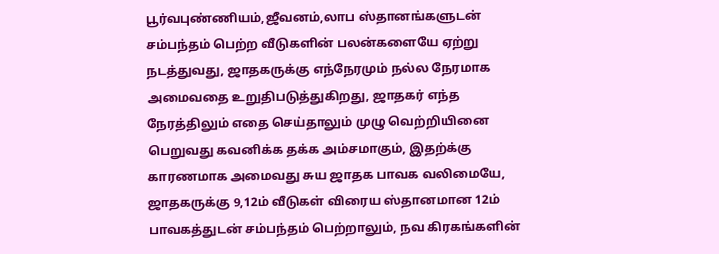பூர்வபுண்ணியம்,ஜீவனம்,லாப ஸ்தானங்களுடன் சம்பந்தம் பெற்ற வீடுகளின் பலன்களையே ஏற்று நடத்துவது, ஜாதகருக்கு எந்நேரமும் நல்ல நேரமாக அமைவதை உறுதிபடுத்துகிறது, ஜாதகர் எந்த நேரத்திலும் எதை செய்தாலும் முழு வெற்றியினை பெறுவது கவனிக்க தக்க அம்சமாகும், இதற்க்கு காரணமாக அமைவது சுய ஜாதக பாவக வலிமையே, ஜாதகருக்கு 9,12ம் வீடுகள் விரைய ஸ்தானமான 12ம் பாவகத்துடன் சம்பந்தம் பெற்றாலும், நவ கிரகங்களின்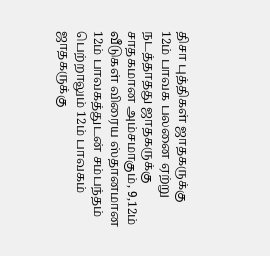திசா புத்திகள் ஜாதகருக்கு 12ம் பாவக பலனை ஏற்று நடத்தாதது ஜாதகருக்கு சாதகமான அம்சமாகும், 9,12ம் வீடுகள் விரைய ஸ்தானமான 12ம் பாவகத்துடன் சம்பந்தம் பெற்றாலும் 12ம் பாவகம் ஜாதகருக்கு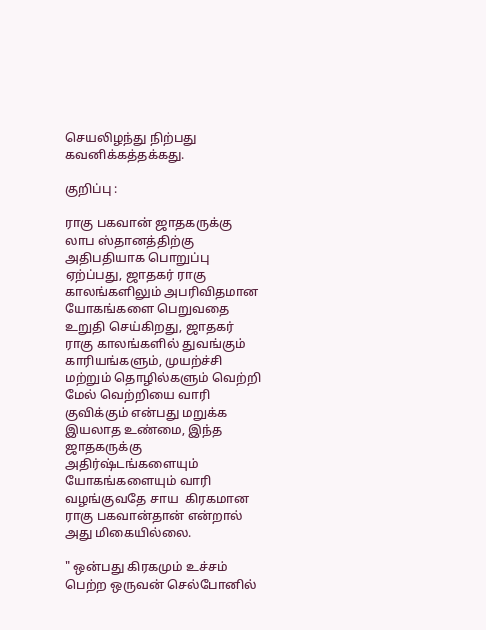செயலிழந்து நிற்பது கவனிக்கத்தக்கது.

குறிப்பு :

ராகு பகவான் ஜாதகருக்கு லாப ஸ்தானத்திற்கு அதிபதியாக பொறுப்பு ஏற்ப்பது, ஜாதகர் ராகு காலங்களிலும் அபரிவிதமான யோகங்களை பெறுவதை உறுதி செய்கிறது, ஜாதகர் ராகு காலங்களில் துவங்கும்  காரியங்களும், முயற்ச்சி மற்றும் தொழில்களும் வெற்றி மேல் வெற்றியை வாரி குவிக்கும் என்பது மறுக்க இயலாத உண்மை, இந்த ஜாதகருக்கு அதிர்ஷ்டங்களையும் யோகங்களையும் வாரி வழங்குவதே சாய  கிரகமான ராகு பகவான்தான் என்றால் அது மிகையில்லை.

" ஒன்பது கிரகமும் உச்சம் பெற்ற ஒருவன் செல்போனில்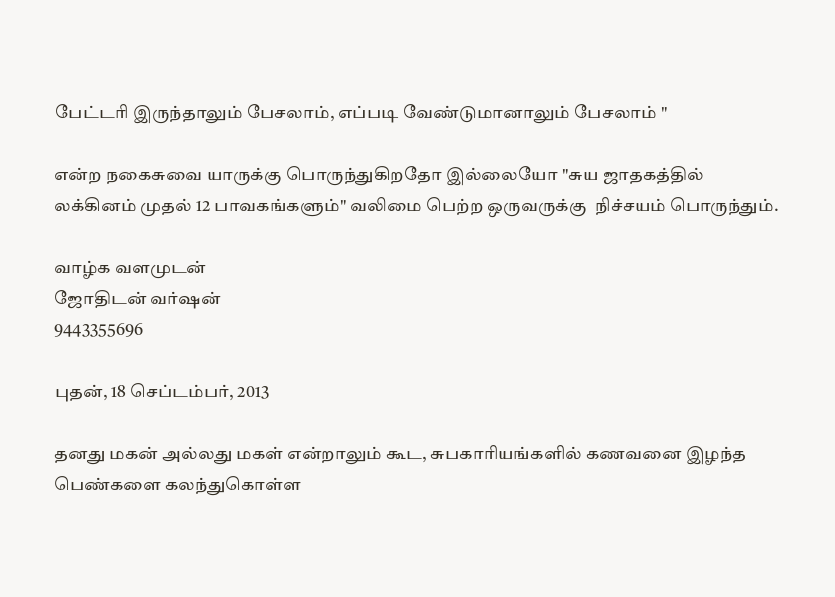பேட்டரி இருந்தாலும் பேசலாம், எப்படி வேண்டுமானாலும் பேசலாம் "

என்ற நகைசுவை யாருக்கு பொருந்துகிறதோ இல்லையோ "சுய ஜாதகத்தில் லக்கினம் முதல் 12 பாவகங்களும்" வலிமை பெற்ற ஒருவருக்கு  நிச்சயம் பொருந்தும்.

வாழ்க வளமுடன்
ஜோதிடன் வர்ஷன்
9443355696

புதன், 18 செப்டம்பர், 2013

தனது மகன் அல்லது மகள் என்றாலும் கூட, சுபகாரியங்களில் கணவனை இழந்த பெண்களை கலந்துகொள்ள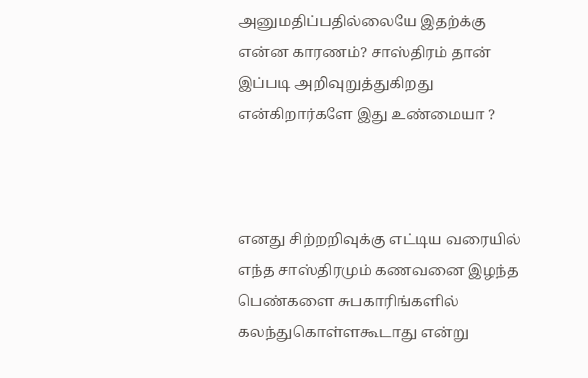அனுமதிப்பதில்லையே இதற்க்கு என்ன காரணம்? சாஸ்திரம் தான் இப்படி அறிவுறுத்துகிறது என்கிறார்களே இது உண்மையா ?



எனது சிற்றறிவுக்கு எட்டிய வரையில் எந்த சாஸ்திரமும் கணவனை இழந்த பெண்களை சுபகாரிங்களில் கலந்துகொள்ளகூடாது என்று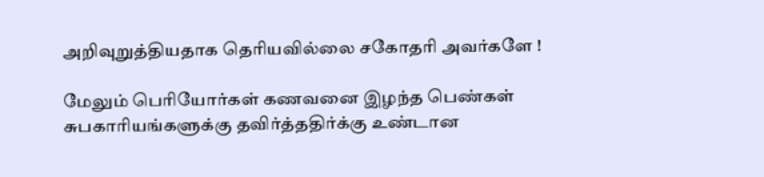அறிவுறுத்தியதாக தெரியவில்லை சகோதரி அவர்களே !

மேலும் பெரியோர்கள் கணவனை இழந்த பெண்கள் சுபகாரியங்களுக்கு தவிர்த்ததிர்க்கு உண்டான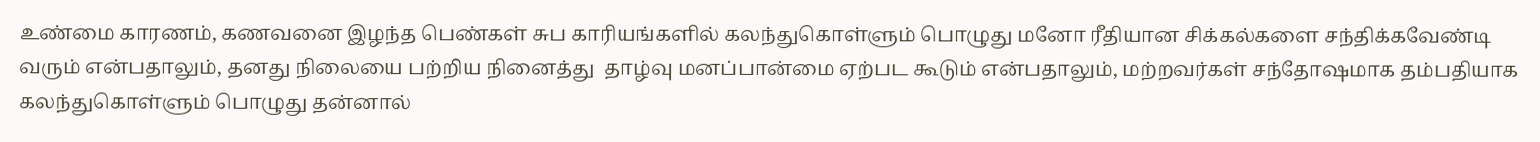உண்மை காரணம், கணவனை இழந்த பெண்கள் சுப காரியங்களில் கலந்துகொள்ளும் பொழுது மனோ ரீதியான சிக்கல்களை சந்திக்கவேண்டி வரும் என்பதாலும், தனது நிலையை பற்றிய நினைத்து  தாழ்வு மனப்பான்மை ஏற்பட கூடும் என்பதாலும், மற்றவர்கள் சந்தோஷமாக தம்பதியாக கலந்துகொள்ளும் பொழுது தன்னால்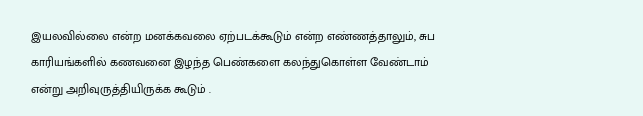இயலவில்லை என்ற மனக்கவலை ஏற்படக்கூடும் என்ற எண்ணத்தாலும், சுப காரியங்களில் கணவனை இழந்த பெண்களை கலந்துகொள்ள வேண்டாம் என்று அறிவுருத்தியிருக்க கூடும் .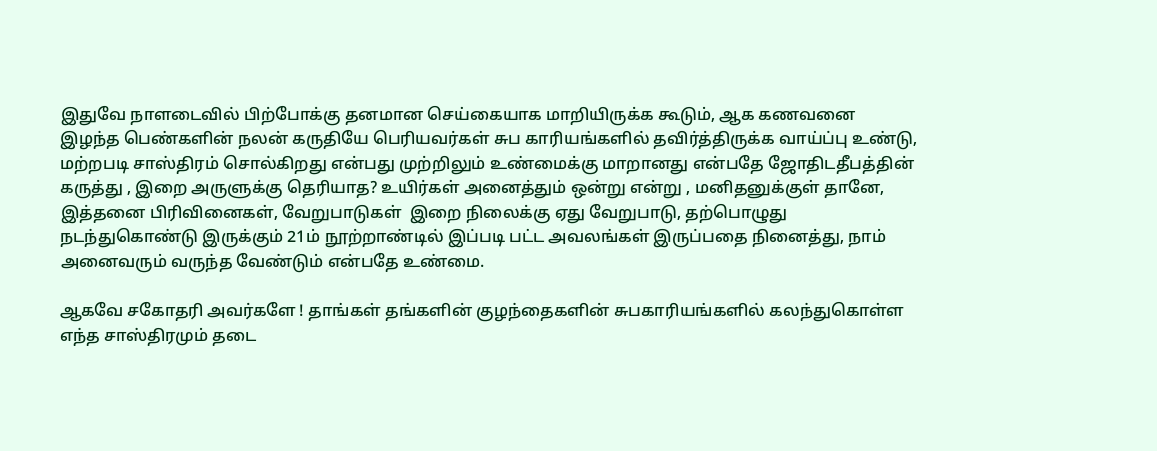இதுவே நாளடைவில் பிற்போக்கு தனமான செய்கையாக மாறியிருக்க கூடும், ஆக கணவனை இழந்த பெண்களின் நலன் கருதியே பெரியவர்கள் சுப காரியங்களில் தவிர்த்திருக்க வாய்ப்பு உண்டு, மற்றபடி சாஸ்திரம் சொல்கிறது என்பது முற்றிலும் உண்மைக்கு மாறானது என்பதே ஜோதிடதீபத்தின் கருத்து , இறை அருளுக்கு தெரியாத? உயிர்கள் அனைத்தும் ஒன்று என்று , மனிதனுக்குள் தானே, இத்தனை பிரிவினைகள், வேறுபாடுகள்  இறை நிலைக்கு ஏது வேறுபாடு, தற்பொழுது நடந்துகொண்டு இருக்கும் 21ம் நூற்றாண்டில் இப்படி பட்ட அவலங்கள் இருப்பதை நினைத்து, நாம் அனைவரும் வருந்த வேண்டும் என்பதே உண்மை.

ஆகவே சகோதரி அவர்களே ! தாங்கள் தங்களின் குழந்தைகளின் சுபகாரியங்களில் கலந்துகொள்ள எந்த சாஸ்திரமும் தடை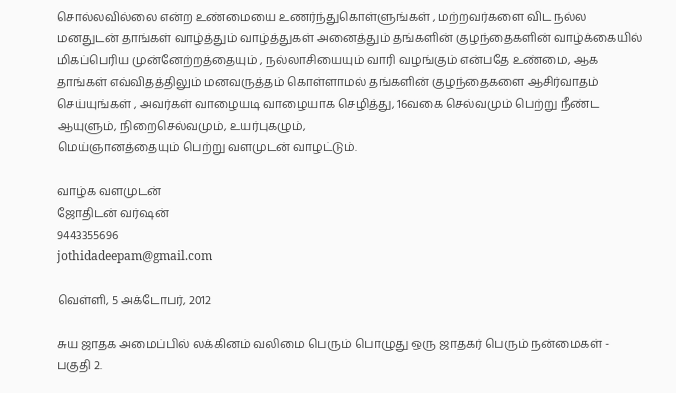சொல்லவில்லை என்ற உண்மையை உணர்ந்துகொள்ளுங்கள் , மற்றவர்களை விட நல்ல மனதுடன் தாங்கள் வாழ்த்தும் வாழ்த்துகள் அனைத்தும் தங்களின் குழந்தைகளின் வாழ்க்கையில் மிகப்பெரிய முன்னேற்றத்தையும் , நல்லாசியையும் வாரி வழங்கும் என்பதே உண்மை, ஆக தாங்கள் எவ்விதத்திலும் மனவருத்தம் கொள்ளாமல் தங்களின் குழந்தைகளை ஆசிர்வாதம் செய்யுங்கள் , அவர்கள் வாழையடி வாழையாக செழித்து, 16வகை செல்வமும் பெற்று நீண்ட ஆயுளும், நிறைசெல்வமும், உயர்புகழும்,
மெய்ஞானத்தையும் பெற்று வளமுடன் வாழட்டும்.

வாழ்க வளமுடன்
ஜோதிடன் வர்ஷன்
9443355696
jothidadeepam@gmail.com

வெள்ளி, 5 அக்டோபர், 2012

சுய ஜாதக அமைப்பில் லக்கினம் வலிமை பெரும் பொழுது ஒரு ஜாதகர் பெரும் நன்மைகள் - பகுதி 2.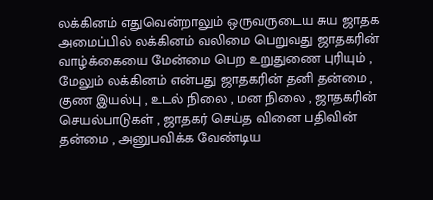லக்கினம் எதுவென்றாலும் ஒருவருடைய சுய ஜாதக அமைப்பில் லக்கினம் வலிமை பெறுவது ஜாதகரின் வாழ்க்கையை மேன்மை பெற உறுதுணை புரியும் , மேலும் லக்கினம் என்பது ஜாதகரின் தனி தன்மை , குண இயல்பு , உடல் நிலை , மன நிலை , ஜாதகரின் செயல்பாடுகள் , ஜாதகர் செய்த வினை பதிவின் தன்மை , அனுபவிக்க வேண்டிய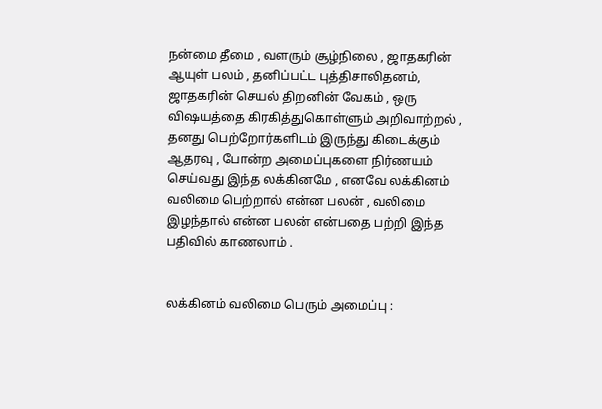நன்மை தீமை , வளரும் சூழ்நிலை , ஜாதகரின் ஆயுள் பலம் , தனிப்பட்ட புத்திசாலிதனம், ஜாதகரின் செயல் திறனின் வேகம் , ஒரு விஷயத்தை கிரகித்துகொள்ளும் அறிவாற்றல் , தனது பெற்றோர்களிடம் இருந்து கிடைக்கும் ஆதரவு , போன்ற அமைப்புகளை நிர்ணயம் செய்வது இந்த லக்கினமே , எனவே லக்கினம் வலிமை பெற்றால் என்ன பலன் , வலிமை இழந்தால் என்ன பலன் என்பதை பற்றி இந்த பதிவில் காணலாம் .


லக்கினம் வலிமை பெரும் அமைப்பு :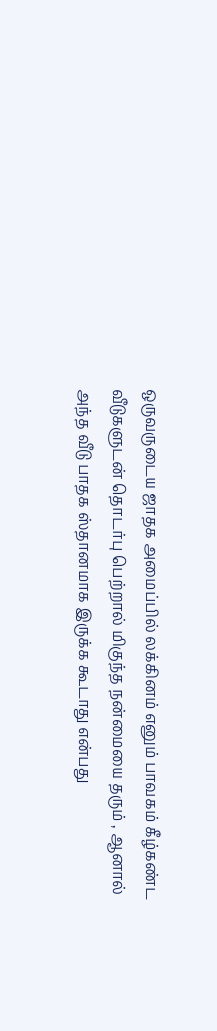ஒருவருடைய ஜாதக அமைப்பில் லக்கினம் எனும் பாவகம் கீழ்கண்ட வீடுகளுடன் தொடர்பு பெற்றால் மிகுந்த நன்மையை தரும் , ஆனால் அந்த வீடு பாதக ஸ்தானமாக இருக்க கூடாது என்பது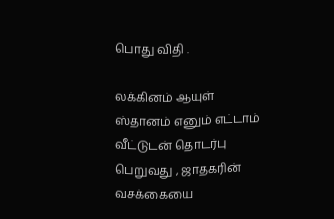பொது விதி .

லக்கினம் ஆயுள் ஸ்தானம் எனும் எட்டாம் வீட்டுடன் தொடர்பு பெறுவது , ஜாதகரின் வசக்கையை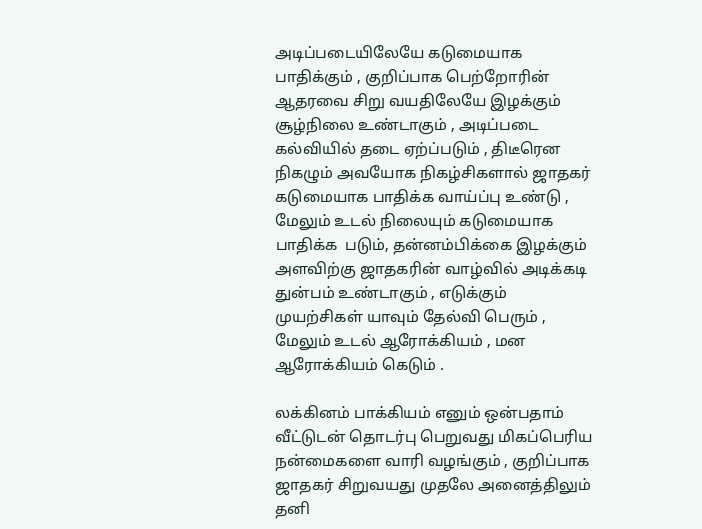அடிப்படையிலேயே கடுமையாக பாதிக்கும் , குறிப்பாக பெற்றோரின் ஆதரவை சிறு வயதிலேயே இழக்கும் சூழ்நிலை உண்டாகும் , அடிப்படை கல்வியில் தடை ஏற்ப்படும் , திடீரென நிகழும் அவயோக நிகழ்சிகளால் ஜாதகர் கடுமையாக பாதிக்க வாய்ப்பு உண்டு , மேலும் உடல் நிலையும் கடுமையாக பாதிக்க  படும், தன்னம்பிக்கை இழக்கும் அளவிற்கு ஜாதகரின் வாழ்வில் அடிக்கடி துன்பம் உண்டாகும் , எடுக்கும் முயற்சிகள் யாவும் தேல்வி பெரும் , மேலும் உடல் ஆரோக்கியம் , மன ஆரோக்கியம் கெடும் .

லக்கினம் பாக்கியம் எனும் ஒன்பதாம் வீட்டுடன் தொடர்பு பெறுவது மிகப்பெரிய நன்மைகளை வாரி வழங்கும் , குறிப்பாக ஜாதகர் சிறுவயது முதலே அனைத்திலும் தனி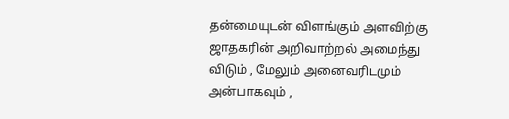தன்மையுடன் விளங்கும் அளவிற்கு ஜாதகரின் அறிவாற்றல் அமைந்து விடும் , மேலும் அனைவரிடமும் அன்பாகவும் ,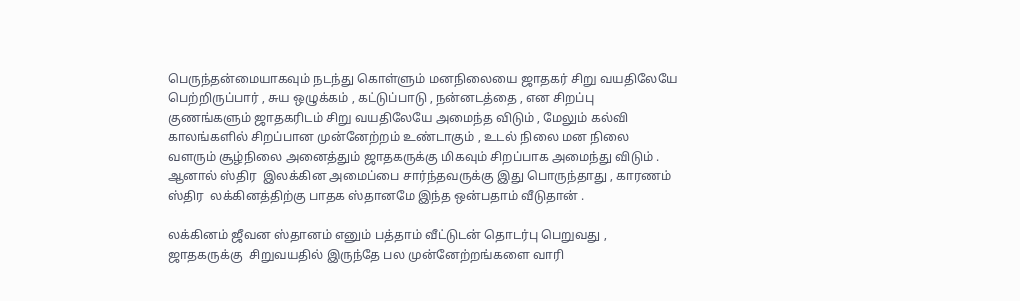பெருந்தன்மையாகவும் நடந்து கொள்ளும் மனநிலையை ஜாதகர் சிறு வயதிலேயே பெற்றிருப்பார் , சுய ஒழுக்கம் , கட்டுப்பாடு , நன்னடத்தை , என சிறப்பு குணங்களும் ஜாதகரிடம் சிறு வயதிலேயே அமைந்த விடும் , மேலும் கல்வி காலங்களில் சிறப்பான முன்னேற்றம் உண்டாகும் , உடல் நிலை மன நிலை வளரும் சூழ்நிலை அனைத்தும் ஜாதகருக்கு மிகவும் சிறப்பாக அமைந்து விடும் . ஆனால் ஸ்திர  இலக்கின அமைப்பை சார்ந்தவருக்கு இது பொருந்தாது , காரணம் ஸ்திர  லக்கினத்திற்கு பாதக ஸ்தானமே இந்த ஒன்பதாம் வீடுதான் .

லக்கினம் ஜீவன ஸ்தானம் எனும் பத்தாம் வீட்டுடன் தொடர்பு பெறுவது , ஜாதகருக்கு  சிறுவயதில் இருந்தே பல முன்னேற்றங்களை வாரி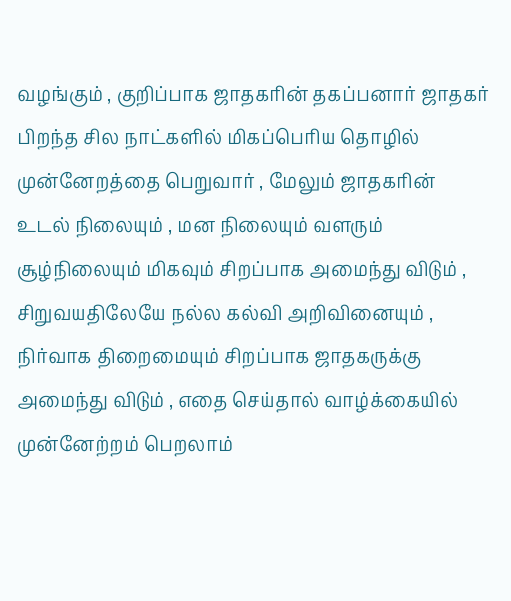வழங்கும் , குறிப்பாக ஜாதகரின் தகப்பனார் ஜாதகர் பிறந்த சில நாட்களில் மிகப்பெரிய தொழில் முன்னேறத்தை பெறுவார் , மேலும் ஜாதகரின் உடல் நிலையும் , மன நிலையும் வளரும் சூழ்நிலையும் மிகவும் சிறப்பாக அமைந்து விடும் , சிறுவயதிலேயே நல்ல கல்வி அறிவினையும் , நிர்வாக திறைமையும் சிறப்பாக ஜாதகருக்கு அமைந்து விடும் , எதை செய்தால் வாழ்க்கையில் முன்னேற்றம் பெறலாம்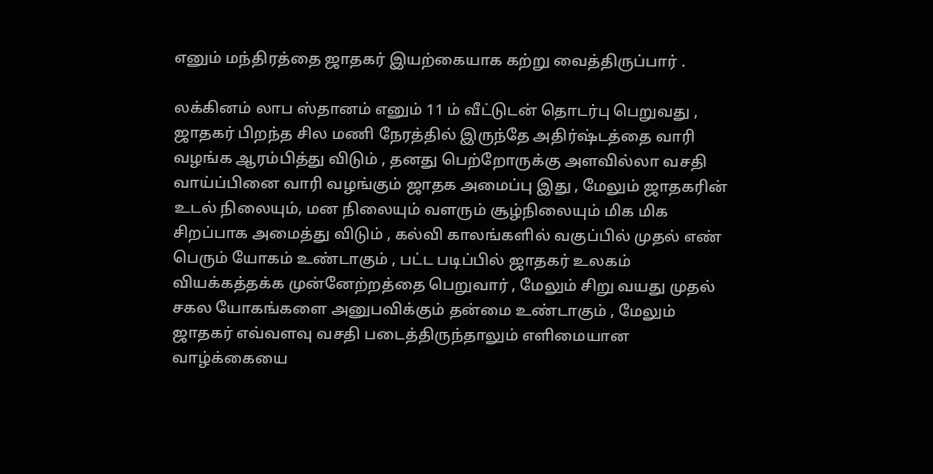எனும் மந்திரத்தை ஜாதகர் இயற்கையாக கற்று வைத்திருப்பார் .

லக்கினம் லாப ஸ்தானம் எனும் 11 ம் வீட்டுடன் தொடர்பு பெறுவது , ஜாதகர் பிறந்த சில மணி நேரத்தில் இருந்தே அதிர்ஷ்டத்தை வாரி வழங்க ஆரம்பித்து விடும் , தனது பெற்றோருக்கு அளவில்லா வசதி வாய்ப்பினை வாரி வழங்கும் ஜாதக அமைப்பு இது , மேலும் ஜாதகரின் உடல் நிலையும், மன நிலையும் வளரும் சூழ்நிலையும் மிக மிக சிறப்பாக அமைத்து விடும் , கல்வி காலங்களில் வகுப்பில் முதல் எண் பெரும் யோகம் உண்டாகும் , பட்ட படிப்பில் ஜாதகர் உலகம் வியக்கத்தக்க முன்னேற்றத்தை பெறுவார் , மேலும் சிறு வயது முதல் சகல யோகங்களை அனுபவிக்கும் தன்மை உண்டாகும் , மேலும் ஜாதகர் எவ்வளவு வசதி படைத்திருந்தாலும் எளிமையான வாழ்க்கையை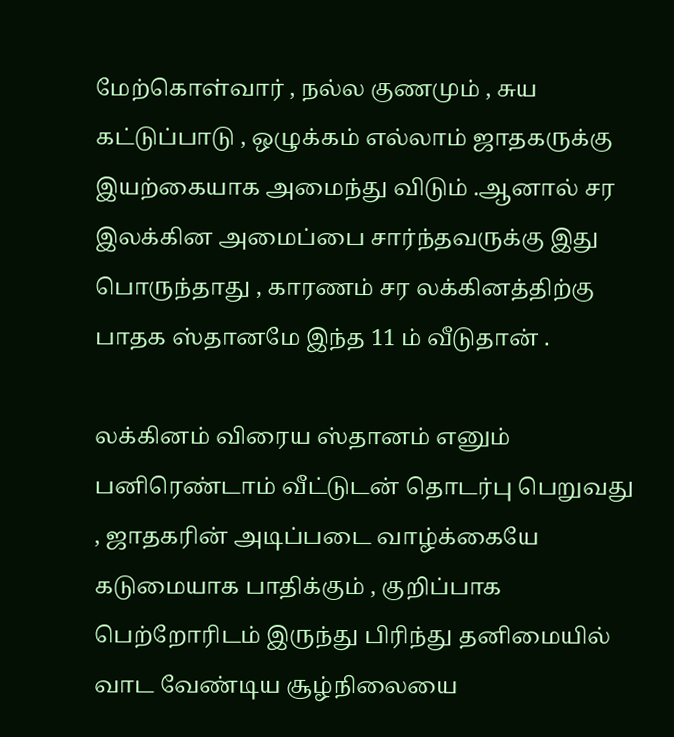மேற்கொள்வார் , நல்ல குணமும் , சுய கட்டுப்பாடு , ஒழுக்கம் எல்லாம் ஜாதகருக்கு இயற்கையாக அமைந்து விடும் .ஆனால் சர இலக்கின அமைப்பை சார்ந்தவருக்கு இது பொருந்தாது , காரணம் சர லக்கினத்திற்கு பாதக ஸ்தானமே இந்த 11 ம் வீடுதான் .

லக்கினம் விரைய ஸ்தானம் எனும் பனிரெண்டாம் வீட்டுடன் தொடர்பு பெறுவது , ஜாதகரின் அடிப்படை வாழ்க்கையே கடுமையாக பாதிக்கும் , குறிப்பாக பெற்றோரிடம் இருந்து பிரிந்து தனிமையில் வாட வேண்டிய சூழ்நிலையை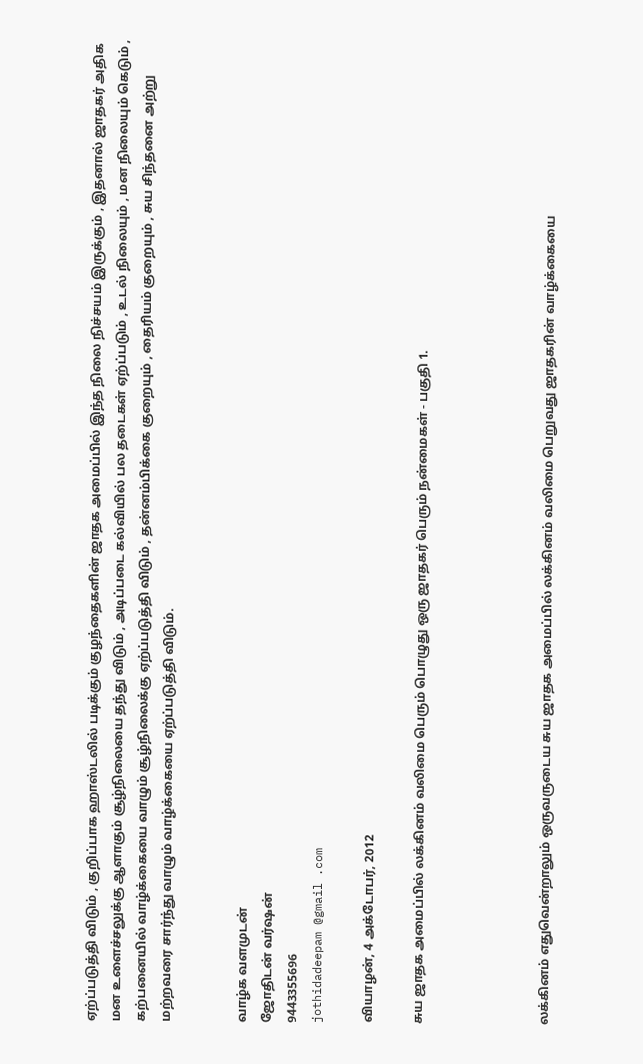ஏற்ப்படுத்தி விடும் , குறிப்பாக ஹாஸ்டலில் படிக்கும் குழந்தைகளின் ஜாதக அமைப்பில் இந்த நிலை நிச்சயம் இருக்கும் , இதனால் ஜாதகர் அதிக மன உளைச்சலுக்கு ஆளாகும் சூழ்நிலையை தந்து விடும் , அடிப்படை கல்வியில் பல தடைகள் ஏற்ப்படும் , உடல் நிலையும் , மன நிலையும் கெடும் , கற்பனையில் வாழ்க்கையை வாழும் சூழ்நிலைக்கு ஏற்ப்படுத்தி விடும் , தன்னம்பிக்கை குறையும் , தைரியம் குறையும் , சுய சிந்தனை அற்று மற்றவரை சார்ந்து வாழும் வாழ்க்கையை ஏற்ப்படுத்தி விடும்.


வாழ்க வளமுடன்
ஜோதிடன் வர்ஷன்
9443355696
jothidadeepam @gmail .com

வியாழன், 4 அக்டோபர், 2012

சுய ஜாதக அமைப்பில் லக்கினம் வலிமை பெரும் பொழுது ஒரு ஜாதகர் பெரும் நன்மைகள் - பகுதி 1.




லக்கினம் எதுவென்றாலும் ஒருவருடைய சுய ஜாதக அமைப்பில் லக்கினம் வலிமை பெறுவது ஜாதகரின் வாழ்க்கையை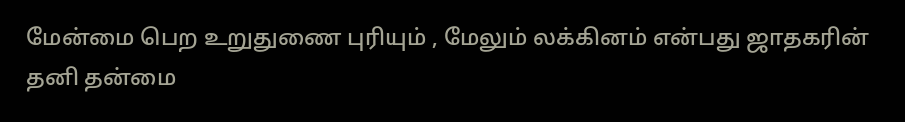மேன்மை பெற உறுதுணை புரியும் , மேலும் லக்கினம் என்பது ஜாதகரின் தனி தன்மை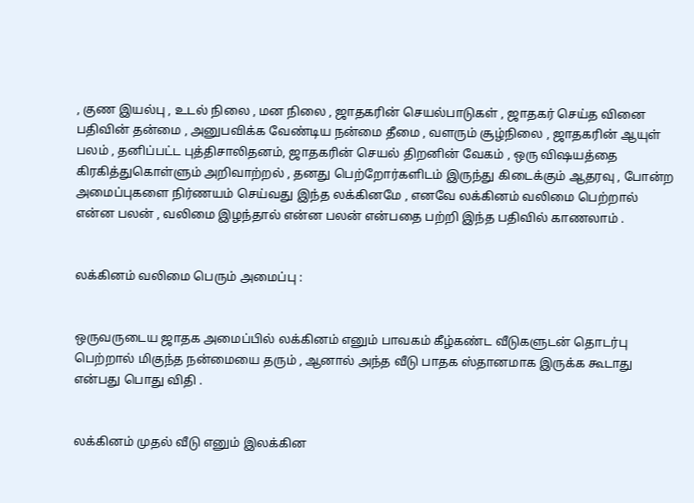, குண இயல்பு , உடல் நிலை , மன நிலை , ஜாதகரின் செயல்பாடுகள் , ஜாதகர் செய்த வினை பதிவின் தன்மை , அனுபவிக்க வேண்டிய நன்மை தீமை , வளரும் சூழ்நிலை , ஜாதகரின் ஆயுள் பலம் , தனிப்பட்ட புத்திசாலிதனம், ஜாதகரின் செயல் திறனின் வேகம் , ஒரு விஷயத்தை கிரகித்துகொள்ளும் அறிவாற்றல் , தனது பெற்றோர்களிடம் இருந்து கிடைக்கும் ஆதரவு , போன்ற அமைப்புகளை நிர்ணயம் செய்வது இந்த லக்கினமே , எனவே லக்கினம் வலிமை பெற்றால் என்ன பலன் , வலிமை இழந்தால் என்ன பலன் என்பதை பற்றி இந்த பதிவில் காணலாம் .


லக்கினம் வலிமை பெரும் அமைப்பு :


ஒருவருடைய ஜாதக அமைப்பில் லக்கினம் எனும் பாவகம் கீழ்கண்ட வீடுகளுடன் தொடர்பு பெற்றால் மிகுந்த நன்மையை தரும் , ஆனால் அந்த வீடு பாதக ஸ்தானமாக இருக்க கூடாது என்பது பொது விதி .


லக்கினம் முதல் வீடு எனும் இலக்கின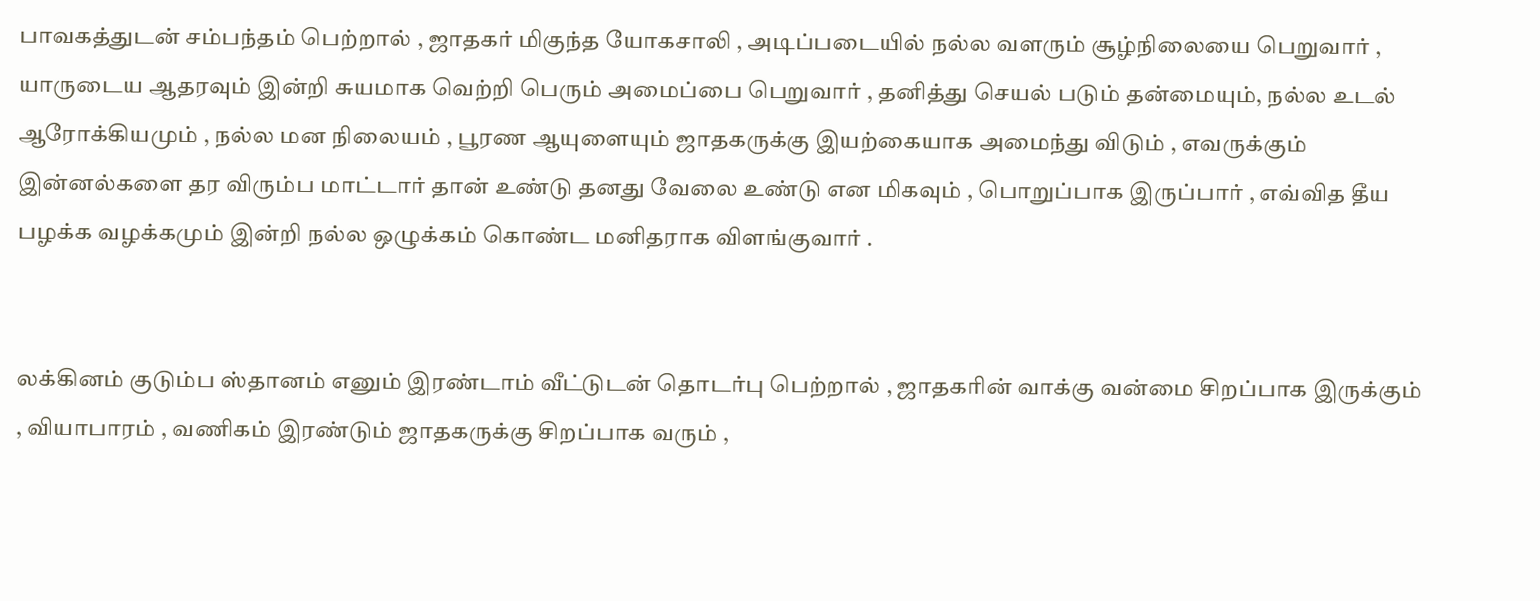பாவகத்துடன் சம்பந்தம் பெற்றால் , ஜாதகர் மிகுந்த யோகசாலி , அடிப்படையில் நல்ல வளரும் சூழ்நிலையை பெறுவார் , யாருடைய ஆதரவும் இன்றி சுயமாக வெற்றி பெரும் அமைப்பை பெறுவார் , தனித்து செயல் படும் தன்மையும், நல்ல உடல் ஆரோக்கியமும் , நல்ல மன நிலையம் , பூரண ஆயுளையும் ஜாதகருக்கு இயற்கையாக அமைந்து விடும் , எவருக்கும் இன்னல்களை தர விரும்ப மாட்டார் தான் உண்டு தனது வேலை உண்டு என மிகவும் , பொறுப்பாக இருப்பார் , எவ்வித தீய பழக்க வழக்கமும் இன்றி நல்ல ஒழுக்கம் கொண்ட மனிதராக விளங்குவார் .


லக்கினம் குடும்ப ஸ்தானம் எனும் இரண்டாம் வீட்டுடன் தொடர்பு பெற்றால் , ஜாதகரின் வாக்கு வன்மை சிறப்பாக இருக்கும் , வியாபாரம் , வணிகம் இரண்டும் ஜாதகருக்கு சிறப்பாக வரும் ,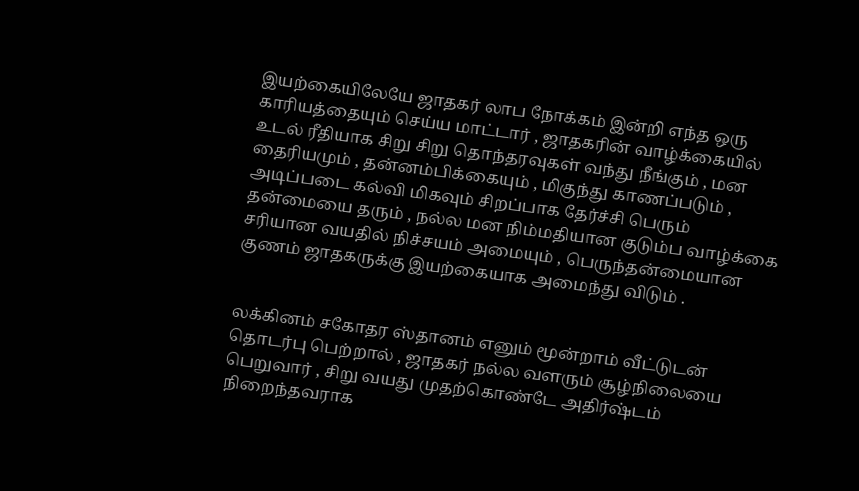இயற்கையிலேயே ஜாதகர் லாப நோக்கம் இன்றி எந்த ஒரு காரியத்தையும் செய்ய மாட்டார் , ஜாதகரின் வாழ்க்கையில் உடல் ரீதியாக சிறு சிறு தொந்தரவுகள் வந்து நீங்கும் , மன தைரியமும் , தன்னம்பிக்கையும் , மிகுந்து காணப்படும் , அடிப்படை கல்வி மிகவும் சிறப்பாக தேர்ச்சி பெரும் தன்மையை தரும் , நல்ல மன நிம்மதியான குடும்ப வாழ்க்கை சரியான வயதில் நிச்சயம் அமையும் , பெருந்தன்மையான குணம் ஜாதகருக்கு இயற்கையாக அமைந்து விடும் .


லக்கினம் சகோதர ஸ்தானம் எனும் மூன்றாம் வீட்டுடன் தொடர்பு பெற்றால் , ஜாதகர் நல்ல வளரும் சூழ்நிலையை பெறுவார் , சிறு வயது முதற்கொண்டே அதிர்ஷ்டம் நிறைந்தவராக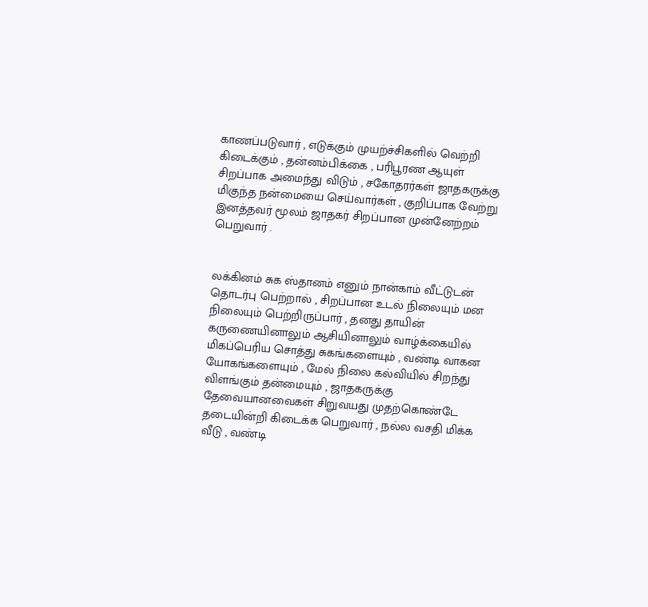காணப்படுவார் , எடுக்கும் முயற்ச்சிகளில் வெற்றி கிடைக்கும் , தன்னம்பிக்கை , பரிபூரண ஆயுள் சிறப்பாக அமைந்து விடும் , சகோதரர்கள் ஜாதகருக்கு மிகுந்த நன்மையை செய்வார்கள் , குறிப்பாக வேற்று இனத்தவர் மூலம் ஜாதகர் சிறப்பான முன்னேற்றம் பெறுவார் .


லக்கினம் சுக ஸ்தானம் எனும் நான்காம் வீட்டுடன் தொடர்பு பெற்றால் , சிறப்பான உடல் நிலையும் மன நிலையும் பெற்றிருப்பார் , தனது தாயின் கருணையினாலும் ஆசியினாலும் வாழ்க்கையில் மிகப்பெரிய சொத்து சுகங்களையும் , வண்டி வாகன யோகங்களையும் , மேல் நிலை கல்வியில் சிறந்து விளங்கும் தன்மையும் , ஜாதகருக்கு தேவையானவைகள் சிறுவயது முதற்கொண்டே தடையின்றி கிடைக்க பெறுவார் , நல்ல வசதி மிக்க வீடு , வண்டி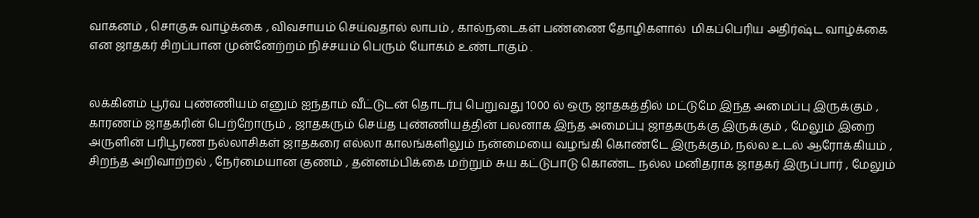வாகனம் , சொகுசு வாழ்க்கை , விவசாயம் செய்வதால் லாபம் , கால்நடைகள் பண்ணை தோழிகளால்  மிகப்பெரிய அதிர்ஷ்ட வாழ்க்கை என ஜாதகர் சிறப்பான முன்னேற்றம் நிச்சயம் பெரும் யோகம் உண்டாகும் .


லக்கினம் பூர்வ புண்ணியம் எனும் ஐந்தாம் வீட்டுடன் தொடர்பு பெறுவது 1000 ல் ஒரு ஜாதகத்தில் மட்டுமே இந்த அமைப்பு இருக்கும் , காரணம் ஜாதகரின் பெற்றோரும் , ஜாதகரும் செய்த புண்ணியத்தின் பலனாக இந்த அமைப்பு ஜாதகருக்கு இருக்கும் , மேலும் இறை அருளின் பரிபூரண நல்லாசிகள் ஜாதகரை எல்லா காலங்களிலும் நன்மையை வழங்கி கொண்டே இருக்கும், நல்ல உடல் ஆரோக்கியம் , சிறந்த அறிவாற்றல் , நேர்மையான குணம் , தன்னம்பிக்கை மற்றும் சுய கட்டுபாடு கொண்ட நல்ல மனிதராக ஜாதகர் இருப்பார் , மேலும்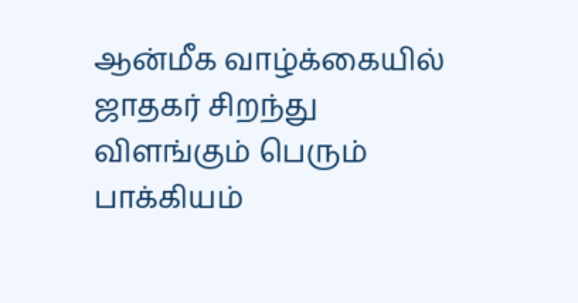ஆன்மீக வாழ்க்கையில் ஜாதகர் சிறந்து விளங்கும் பெரும் பாக்கியம்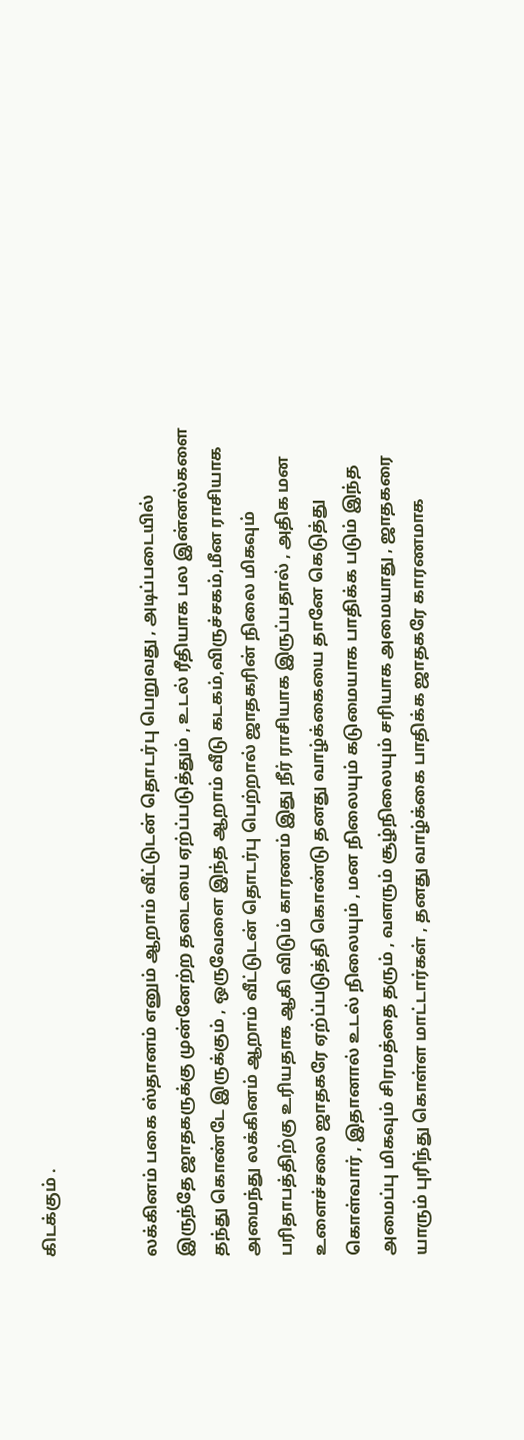கிடக்கும் .


லக்கினம் பகை ஸ்தானம் எனும் ஆறாம் வீட்டுடன் தொடர்பு பெறுவது , அடிப்படையில் இருந்தே ஜாதகருக்கு முன்னேற்ற தடையை ஏற்ப்படுத்தும் , உடல் ரீதியாக பல இன்னல்களை தந்து கொண்டே இருக்கும் , ஒருவேளை இந்த ஆறாம் வீடு கடகம்,விருச்சகம்,மீன ராசியாக அமைந்து லக்கினம் ஆறாம் வீட்டுடன் தொடர்பு பெற்றால் ஜாதகரின் நிலை மிகவும் பரிதாபத்திற்கு உரியதாக ஆகி விடும் காரணம் இது நீர் ராசியாக இருப்பதால் , அதிக மன உளைச்சலை ஜாதகரே ஏற்ப்படுத்தி கொண்டு தனது வாழ்க்கையை தானே கெடுத்து கொள்வார் , இதானால் உடல் நிலையும் , மன நிலையும் கடுமையாக பாதிக்க படும் இந்த அமைப்பு மிகவும் சிரமத்தை தரும் , வளரும் சூழ்நிலையும் சரியாக அமையாது , ஜாதகரை யாரும் புரிந்து கொள்ள மாட்டார்கள் , தனது வாழ்க்கை பாதிக்க ஜாதகரே காரணமாக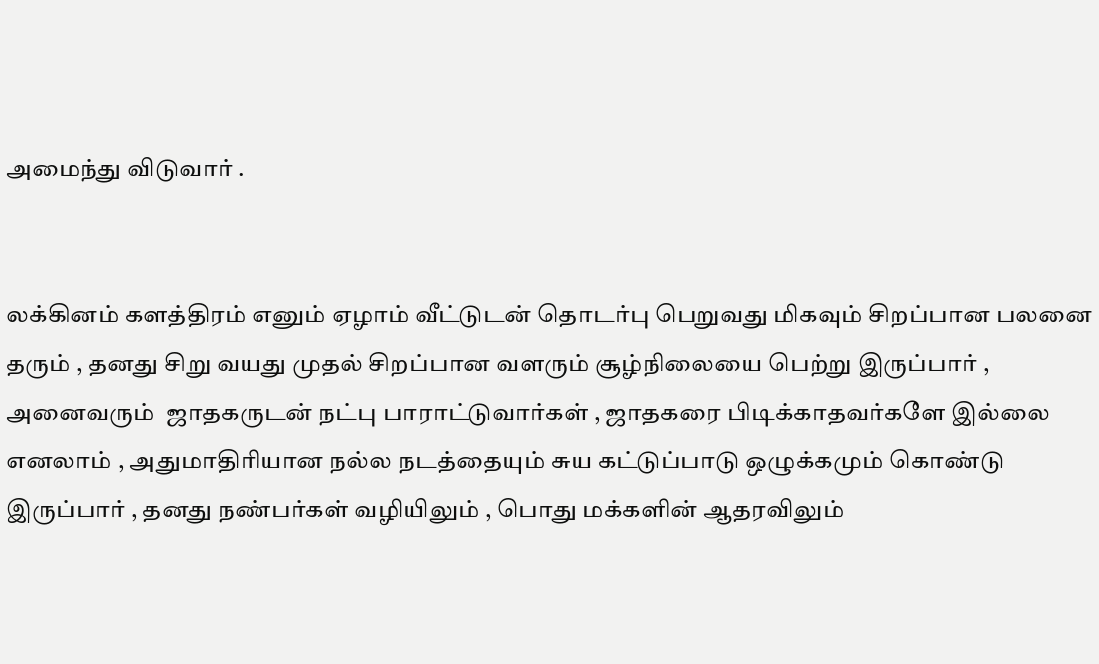அமைந்து விடுவார் .


லக்கினம் களத்திரம் எனும் ஏழாம் வீட்டுடன் தொடர்பு பெறுவது மிகவும் சிறப்பான பலனை தரும் , தனது சிறு வயது முதல் சிறப்பான வளரும் சூழ்நிலையை பெற்று இருப்பார் , அனைவரும்  ஜாதகருடன் நட்பு பாராட்டுவார்கள் , ஜாதகரை பிடிக்காதவர்களே இல்லை எனலாம் , அதுமாதிரியான நல்ல நடத்தையும் சுய கட்டுப்பாடு ஒழுக்கமும் கொண்டு இருப்பார் , தனது நண்பர்கள் வழியிலும் , பொது மக்களின் ஆதரவிலும்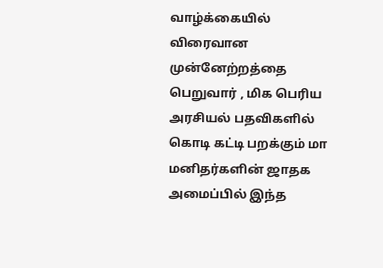வாழ்க்கையில் விரைவான முன்னேற்றத்தை பெறுவார் , மிக பெரிய அரசியல் பதவிகளில் கொடி கட்டி பறக்கும் மா மனிதர்களின் ஜாதக அமைப்பில் இந்த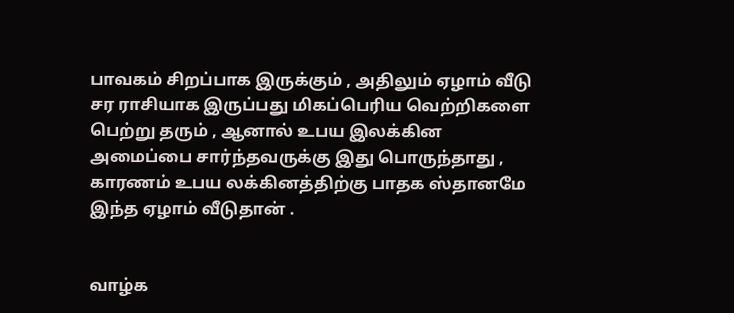பாவகம் சிறப்பாக இருக்கும் , அதிலும் ஏழாம் வீடு சர ராசியாக இருப்பது மிகப்பெரிய வெற்றிகளை பெற்று தரும் , ஆனால் உபய இலக்கின அமைப்பை சார்ந்தவருக்கு இது பொருந்தாது , காரணம் உபய லக்கினத்திற்கு பாதக ஸ்தானமே இந்த ஏழாம் வீடுதான் .


வாழ்க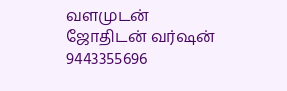வளமுடன்
ஜோதிடன் வர்ஷன்
9443355696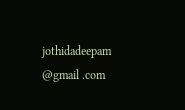jothidadeepam @gmail .com